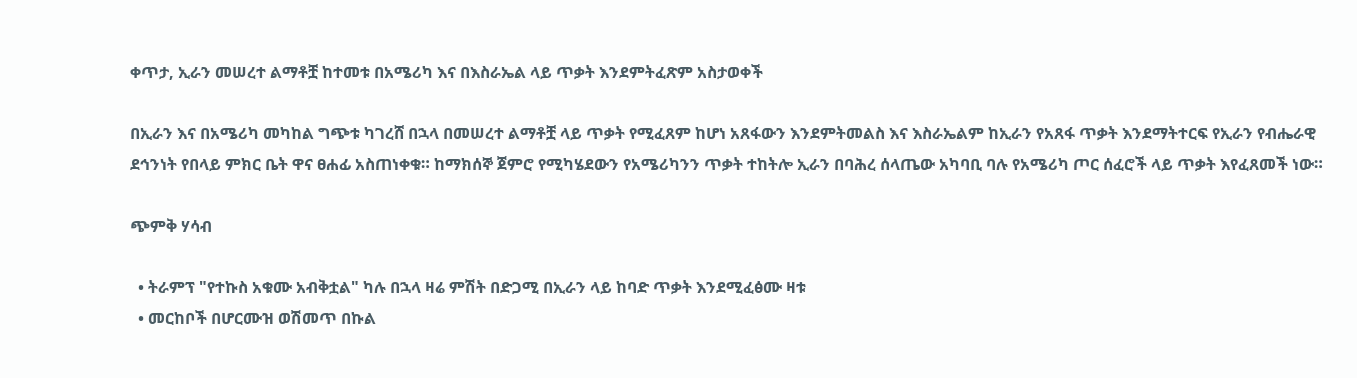ቀጥታ, ኢራን መሠረተ ልማቶቿ ከተመቱ በአሜሪካ እና በእስራኤል ላይ ጥቃት እንደምትፈጽም አስታወቀች

በኢራን እና በአሜሪካ መካከል ግጭቱ ካገረሸ በኋላ በመሠረተ ልማቶቿ ላይ ጥቃት የሚፈጸም ከሆነ አጸፋውን እንደምትመልስ እና እስራኤልም ከኢራን የአጸፋ ጥቃት እንደማትተርፍ የኢራን የብሔራዊ ደኅንነት የበላይ ምክር ቤት ዋና ፀሐፊ አስጠነቀቁ። ከማክሰኞ ጀምሮ የሚካሄደውን የአሜሪካንን ጥቃት ተከትሎ ኢራን በባሕረ ሰላጤው አካባቢ ባሉ የአሜሪካ ጦር ሰፈሮች ላይ ጥቃት እየፈጸመች ነው።

ጭምቅ ሃሳብ

  • ትራምፕ "የተኩስ አቁሙ አብቅቷል" ካሉ በኋላ ዛሬ ምሽት በድጋሚ በኢራን ላይ ከባድ ጥቃት እንደሚፈፅሙ ዛቱ
  • መርከቦች በሆርሙዝ ወሽመጥ በኩል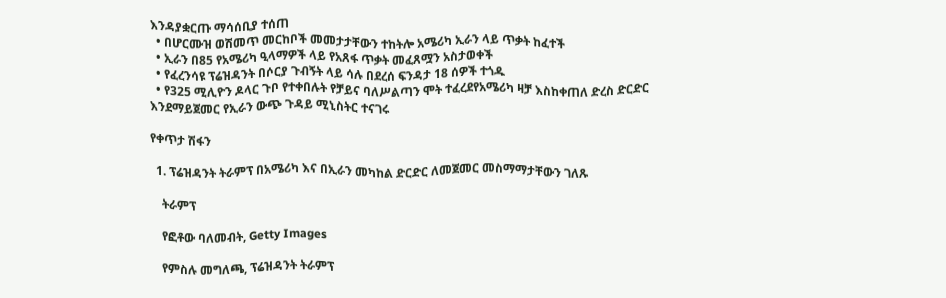እንዳያቋርጡ ማሳሰቢያ ተሰጠ
  • በሆርሙዝ ወሽመጥ መርከቦች መመታታቸውን ተከትሎ አሜሪካ ኢራን ላይ ጥቃት ከፈተች
  • ኢራን በ85 የአሜሪካ ዒላማዎች ላይ የአጸፋ ጥቃት መፈጸሟን አስታወቀች
  • የፈረንሳዩ ፕሬዝዳንት በሶርያ ጉብኝት ላይ ሳሉ በደረሰ ፍንዳታ 18 ሰዎች ተጎዱ
  • የ325 ሚሊዮን ዶላር ጉቦ የተቀበሉት የቻይና ባለሥልጣን ሞት ተፈረደየአሜሪካ ዛቻ እስከቀጠለ ድረስ ድርድር እንደማይጀመር የኢራን ውጭ ጉዳይ ሚኒስትር ተናገሩ

የቀጥታ ሽፋን

  1. ፕሬዝዳንት ትራምፕ በአሜሪካ እና በኢራን መካከል ድርድር ለመጀመር መስማማታቸውን ገለጹ

    ትራምፕ

    የፎቶው ባለመብት, Getty Images

    የምስሉ መግለጫ, ፕሬዝዳንት ትራምፕ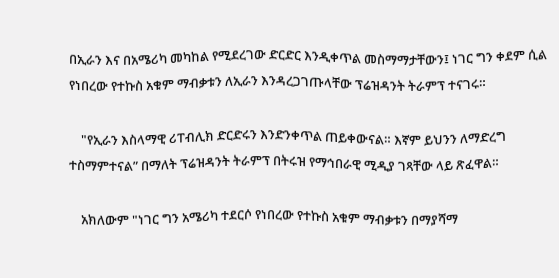በኢራን እና በአሜሪካ መካከል የሚደረገው ድርድር እንዲቀጥል መስማማታቸውን፤ ነገር ግን ቀደም ሲል የነበረው የተኩስ አቁም ማብቃቱን ለኢራን እንዳረጋገጡላቸው ፕሬዝዳንት ትራምፕ ተናገሩ።

    "የኢራን እስላማዊ ሪፐብሊክ ድርድሩን እንድንቀጥል ጠይቀውናል። እኛም ይህንን ለማድረግ ተስማምተናል” በማለት ፕሬዝዳንት ትራምፕ በትሩዝ የማኅበራዊ ሚዲያ ገጻቸው ላይ ጽፈዋል።

    አክለውም "ነገር ግን አሜሪካ ተደርሶ የነበረው የተኩስ አቁም ማብቃቱን በማያሻማ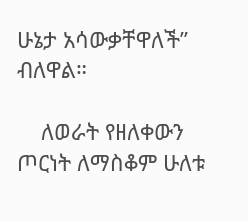ሁኔታ አሳውቃቸዋለች” ብለዋል።

    ለወራት የዘለቀውን ጦርነት ለማስቆም ሁለቱ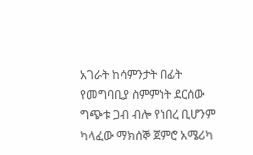አገራት ከሳምንታት በፊት የመግባቢያ ስምምነት ደርሰው ግጭቱ ጋብ ብሎ የነበረ ቢሆንም ካላፈው ማክሰኞ ጀምሮ አሜሪካ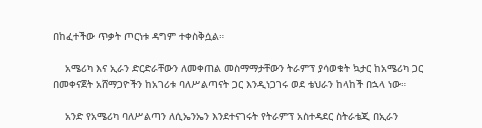በከፈተችው ጥቃት ጦርነቱ ዳግም ተቀስቅሷል።

    አሜሪካ እና ኢራን ድርድራቸውን ለመቀጠል መስማማታቸውን ትራምፕ ያሳወቁት ኳታር ከአሜሪካ ጋር በመቀናጀት አሸማጋዮችን ከአገሪቱ ባለሥልጣናት ጋር እንዲነጋገሩ ወደ ቴህራን ከላከች በኋላ ነው።

    አንድ የአሜሪካ ባለሥልጣን ለሲኤንኤን እንደተናገሩት የትራምፕ አስተዳደር ስትራቴጂ በኢራን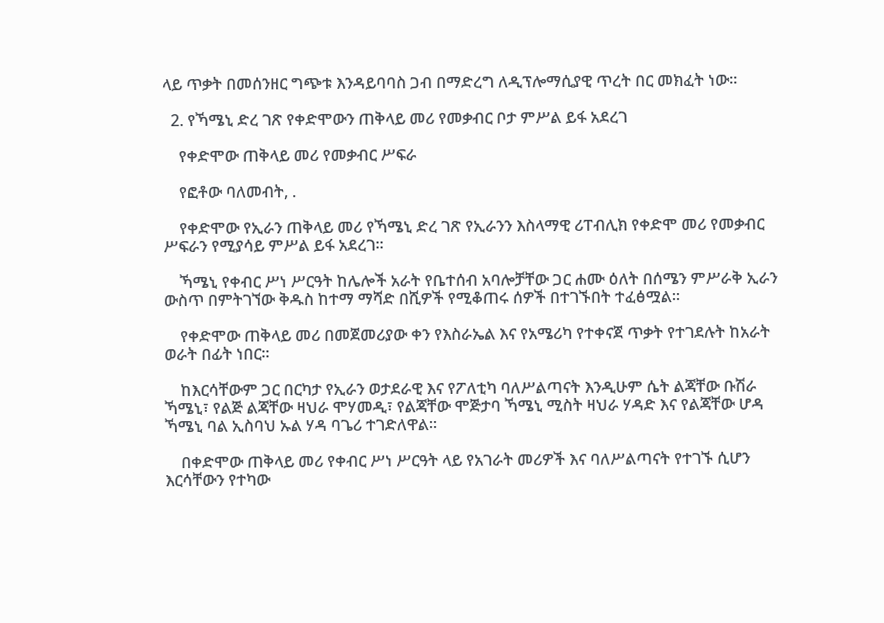ላይ ጥቃት በመሰንዘር ግጭቱ እንዳይባባስ ጋብ በማድረግ ለዲፕሎማሲያዊ ጥረት በር መክፈት ነው።

  2. የኻሜኒ ድረ ገጽ የቀድሞውን ጠቅላይ መሪ የመቃብር ቦታ ምሥል ይፋ አደረገ

    የቀድሞው ጠቅላይ መሪ የመቃብር ሥፍራ

    የፎቶው ባለመብት, .

    የቀድሞው የኢራን ጠቅላይ መሪ የኻሜኒ ድረ ገጽ የኢራንን እስላማዊ ሪፐብሊክ የቀድሞ መሪ የመቃብር ሥፍራን የሚያሳይ ምሥል ይፋ አደረገ።

    ኻሜኒ የቀብር ሥነ ሥርዓት ከሌሎች አራት የቤተሰብ አባሎቻቸው ጋር ሐሙ ዕለት በሰሜን ምሥራቅ ኢራን ውስጥ በምትገኘው ቅዱስ ከተማ ማሻድ በሺዎች የሚቆጠሩ ሰዎች በተገኙበት ተፈፅሟል።

    የቀድሞው ጠቅላይ መሪ በመጀመሪያው ቀን የእስራኤል እና የአሜሪካ የተቀናጀ ጥቃት የተገደሉት ከአራት ወራት በፊት ነበር።

    ከእርሳቸውም ጋር በርካታ የኢራን ወታደራዊ እና የፖለቲካ ባለሥልጣናት እንዲሁም ሴት ልጃቸው ቡሽራ ኻሜኒ፣ የልጅ ልጃቸው ዛህራ ሞሃመዲ፣ የልጃቸው ሞጅታባ ኻሜኒ ሚስት ዛህራ ሃዳድ እና የልጃቸው ሆዳ ኻሜኒ ባል ኢስባህ ኡል ሃዳ ባጌሪ ተገድለዋል።

    በቀድሞው ጠቅላይ መሪ የቀብር ሥነ ሥርዓት ላይ የአገራት መሪዎች እና ባለሥልጣናት የተገኙ ሲሆን እርሳቸውን የተካው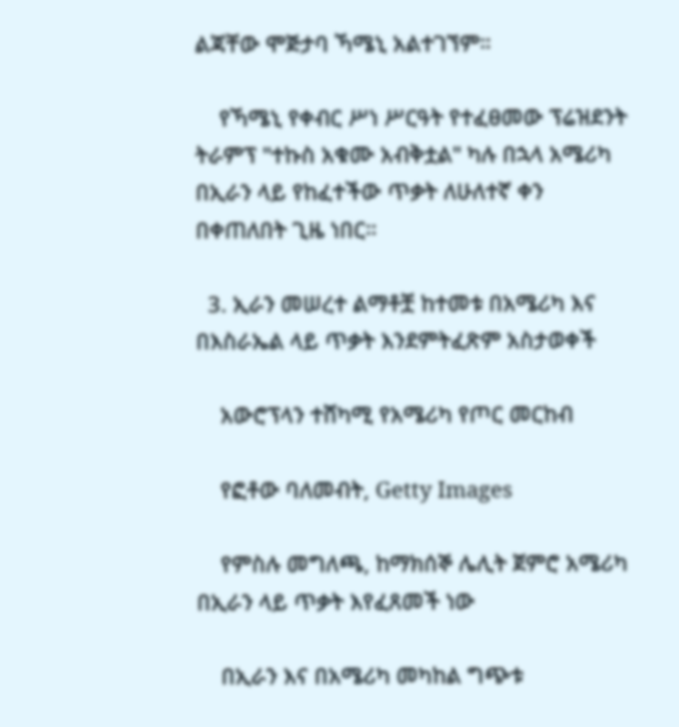ልጃቸው ሞጅታባ ኻሜኒ አልተገኘም።

    የኻሜኒ የቀብር ሥነ ሥርዓት የተፈፀመው ፕሬዝደንት ትራምፕ "ተኩስ አቁሙ አብቅቷል" ካሉ በኋላ አሜሪካ በኢራን ላይ የከፈተችው ጥቃት ለሁለተኛ ቀን በቀጠለበት ጊዜ ነበር።

  3. ኢራን መሠረተ ልማቶቿ ከተመቱ በአሜሪካ እና በእስራኤል ላይ ጥቃት እንደምትፈጽም አስታወቀች

    አውሮፕላን ተሸካሚ የአሜሪካ የጦር መርከብ

    የፎቶው ባለመብት, Getty Images

    የምስሉ መግለጫ, ከማክሰኞ ሌሊት ጀምሮ አሜሪካ በኢራን ላይ ጥቃት እየፈጸመች ነው

    በኢራን እና በአሜሪካ መካከል ግጭቱ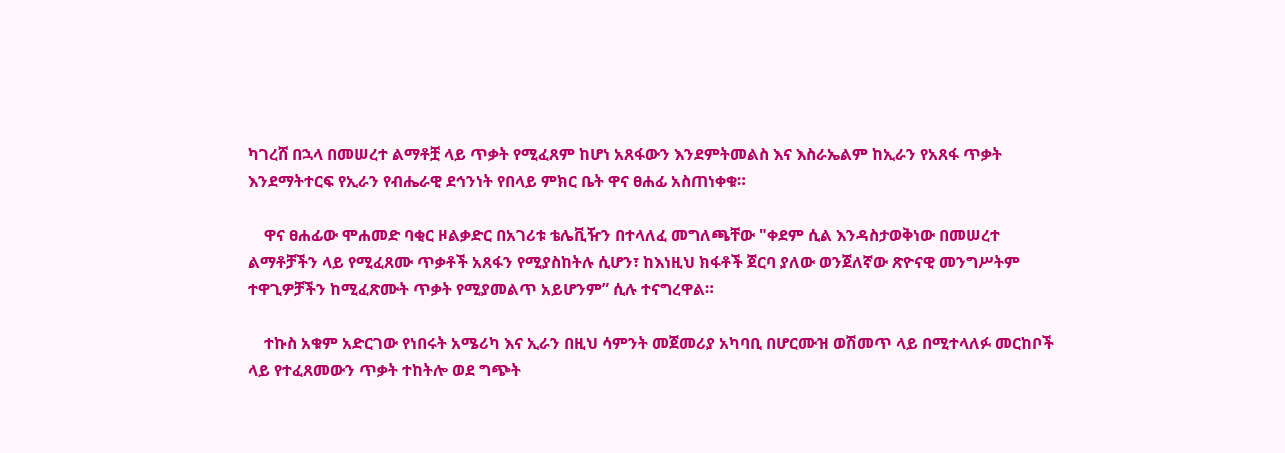ካገረሸ በኋላ በመሠረተ ልማቶቿ ላይ ጥቃት የሚፈጸም ከሆነ አጸፋውን እንደምትመልስ እና እስራኤልም ከኢራን የአጸፋ ጥቃት እንደማትተርፍ የኢራን የብሔራዊ ደኅንነት የበላይ ምክር ቤት ዋና ፀሐፊ አስጠነቀቁ።

    ዋና ፀሐፊው ሞሐመድ ባቂር ዞልቃድር በአገሪቱ ቴሌቪዥን በተላለፈ መግለጫቸው "ቀደም ሲል እንዳስታወቅነው በመሠረተ ልማቶቻችን ላይ የሚፈጸሙ ጥቃቶች አጸፋን የሚያስከትሉ ሲሆን፣ ከእነዚህ ክፋቶች ጀርባ ያለው ወንጀለኛው ጽዮናዊ መንግሥትም ተዋጊዎቻችን ከሚፈጽሙት ጥቃት የሚያመልጥ አይሆንም” ሲሉ ተናግረዋል።

    ተኩስ አቁም አድርገው የነበሩት አሜሪካ እና ኢራን በዚህ ሳምንት መጀመሪያ አካባቢ በሆርሙዝ ወሽመጥ ላይ በሚተላለፉ መርከቦች ላይ የተፈጸመውን ጥቃት ተከትሎ ወደ ግጭት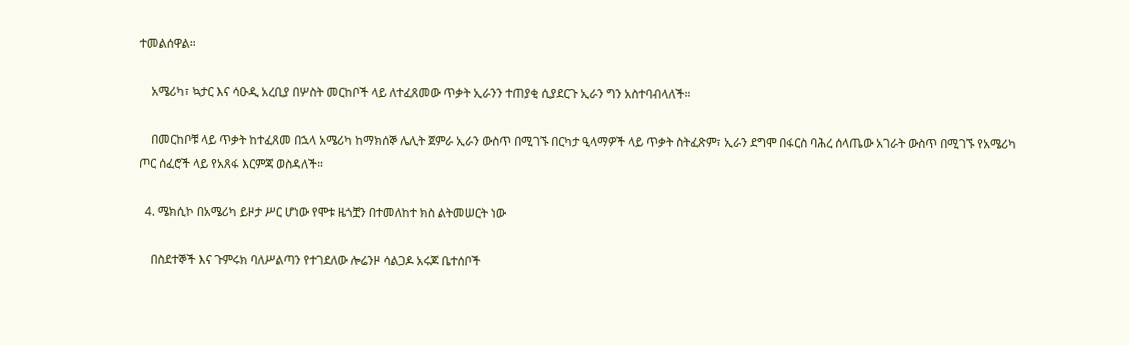ተመልሰዋል።

    አሜሪካ፣ ኳታር እና ሳዑዲ አረቢያ በሦስት መርከቦች ላይ ለተፈጸመው ጥቃት ኢራንን ተጠያቂ ሲያደርጉ ኢራን ግን አስተባብላለች።

    በመርከቦቹ ላይ ጥቃት ከተፈጸመ በኋላ አሜሪካ ከማክሰኞ ሌሊት ጀምራ ኢራን ውስጥ በሚገኙ በርካታ ዒላማዎች ላይ ጥቃት ስትፈጽም፣ ኢራን ደግሞ በፋርስ ባሕረ ሰላጤው አገራት ውስጥ በሚገኙ የአሜሪካ ጦር ሰፈሮች ላይ የአጸፋ እርምጃ ወስዳለች።

  4. ሜክሲኮ በአሜሪካ ይዞታ ሥር ሆነው የሞቱ ዜጎቿን በተመለከተ ክስ ልትመሠርት ነው

    በስደተኞች እና ጉምሩክ ባለሥልጣን የተገደለው ሎሬንዞ ሳልጋዶ አሩጆ ቤተሰቦች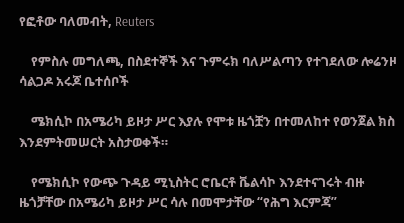የፎቶው ባለመብት, Reuters

    የምስሉ መግለጫ, በስደተኞች እና ጉምሩክ ባለሥልጣን የተገደለው ሎሬንዞ ሳልጋዶ አሩጆ ቤተሰቦች

    ሜክሲኮ በአሜሪካ ይዞታ ሥር እያሉ የሞቱ ዜጎቿን በተመለከተ የወንጀል ክስ እንደምትመሠርት አስታወቀች።

    የሜክሲኮ የውጭ ጉዳይ ሚኒስትር ሮቤርቶ ቬልሳኮ እንደተናገሩት ብዙ ዜጎቻቸው በአሜሪካ ይዞታ ሥር ሳሉ በመሞታቸው “የሕግ እርምጃ”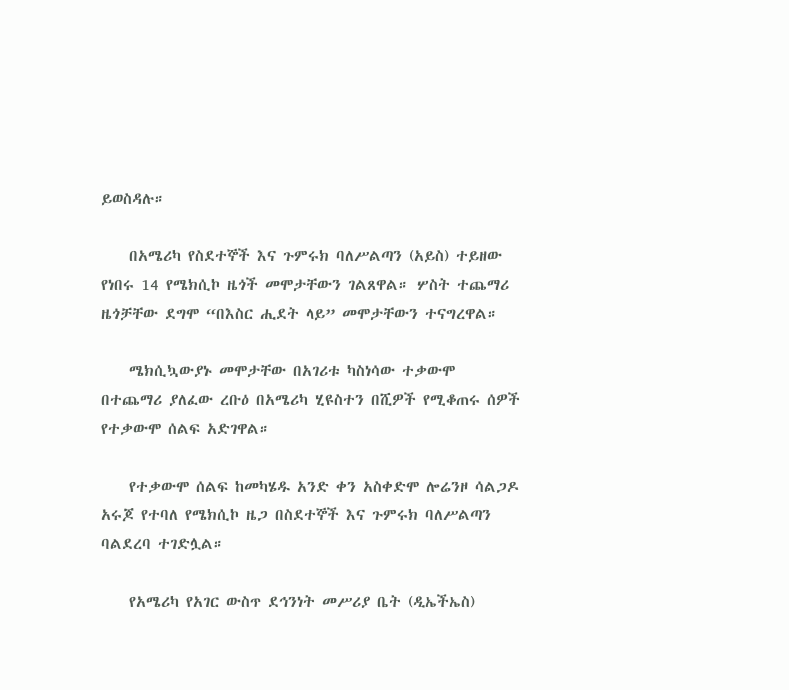ይወስዳሉ።

    በአሜሪካ የስደተኞች እና ጉምሩክ ባለሥልጣን (አይስ) ተይዘው የነበሩ 14 የሜክሲኮ ዜጎች መሞታቸውን ገልጸዋል። ሦስት ተጨማሪ ዜጎቻቸው ደግሞ “በእስር ሒደት ላይ” መሞታቸውን ተናግረዋል።

    ሜክሲኳውያኑ መሞታቸው በአገሪቱ ካስነሳው ተቃውሞ በተጨማሪ ያለፈው ረቡዕ በአሜሪካ ሂዩስተን በሺዎች የሚቆጠሩ ሰዎች የተቃውሞ ሰልፍ አድገዋል።

    የተቃውሞ ሰልፍ ከመካሄዱ አንድ ቀን አስቀድሞ ሎሬንዞ ሳልጋዶ አሩጆ የተባለ የሜክሲኮ ዜጋ በስደተኞች እና ጉምሩክ ባለሥልጣን ባልደረባ ተገድሏል።

    የአሜሪካ የአገር ውስጥ ደኅንነት መሥሪያ ቤት (ዲኤችኤስ)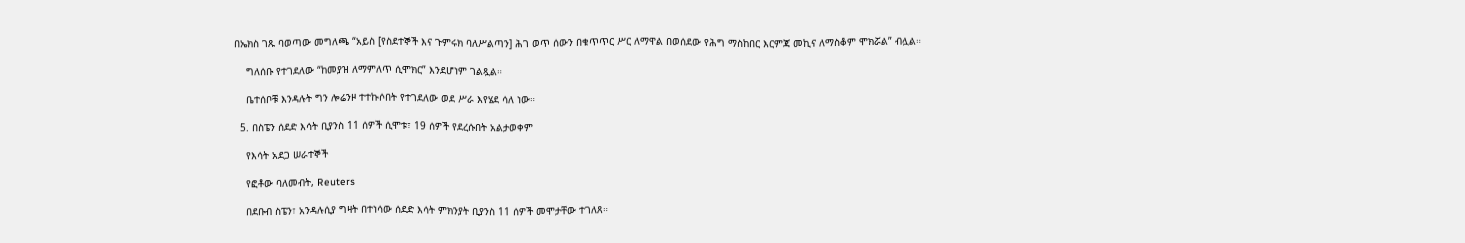በኤክስ ገጹ ባወጣው መግለጫ “አይስ [የስደተኞች እና ጉምሩክ ባለሥልጣን] ሕገ ወጥ ሰውን በቁጥጥር ሥር ለማዋል በወሰደው የሕግ ማስከበር እርምጃ መኪና ለማስቆም ሞክሯል” ብሏል።

    ግለሰቡ የተገደለው “ከመያዝ ለማምለጥ ሲሞክር” እንደሆነም ገልጿል።

    ቤተሰቦቹ እንዳሉት ግን ሎሬንዞ ተተኩሶበት የተገደለው ወደ ሥራ እየሄደ ሳለ ነው።

  5. በስፔን ሰደድ እሳት ቢያንስ 11 ሰዎች ሲሞቱ፣ 19 ሰዎች የደረሱበት አልታወቀም

    የእሳት አደጋ ሠራተኞች

    የፎቶው ባለመብት, Reuters

    በደቡብ ስፔን፣ አንዳሉሲያ ግዛት በተነሳው ሰደድ እሳት ምክንያት ቢያንስ 11 ሰዎች መሞታቸው ተገለጸ።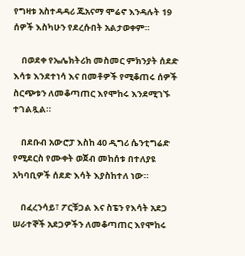የግዛቱ አስተዳዳሪ ጁአናማ ሞሬኖ እንዳሉት 19 ሰዎች እስካሁን የደረሱበት አልታወቀም።

    በወደቀ የኤሌክትሪክ መስመር ምክንያት ሰደድ እሳቱ እንደተነሳ እና በመቶዎች የሚቆጠሩ ሰዎች ስርጭቱን ለመቆጣጠር እየሞከሩ እንደሚገኙ ተገልጿል።

    በደቡብ አውሮፓ እስከ 40 ዲግሪ ሴንቲግሬድ የሚደርስ የሙቀት ወጀብ መከሰቱ በተለያዩ አካባቢዎች ሰደድ እሳት እያስከተለ ነው።

    በፈረንሳይ፣ ፖርቹጋል እና ስፔን የእሳት አደጋ ሠራተኞች አደጋዎችን ለመቆጣጠር እየሞከሩ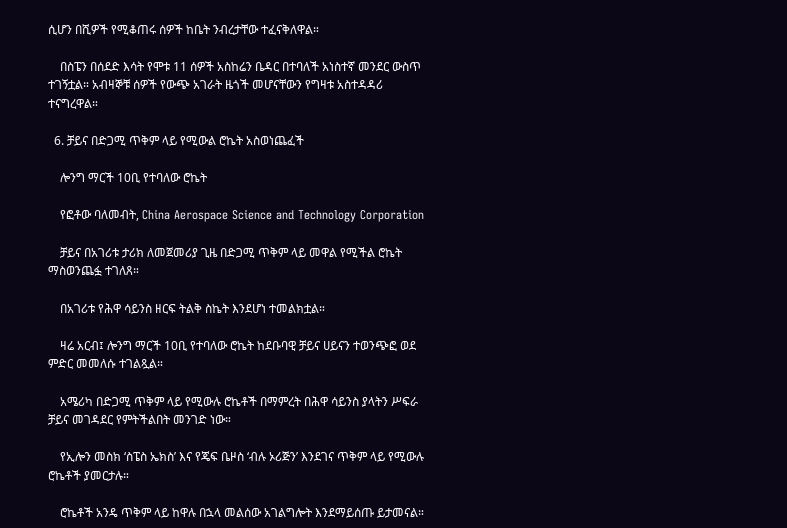ሲሆን በሺዎች የሚቆጠሩ ሰዎች ከቤት ንብረታቸው ተፈናቅለዋል።

    በስፔን በሰደድ እሳት የሞቱ 11 ሰዎች አስከሬን ቤዳር በተባለች አነስተኛ መንደር ውስጥ ተገኝቷል። አብዛኞቹ ሰዎች የውጭ አገራት ዜጎች መሆናቸውን የግዛቱ አስተዳዳሪ ተናግረዋል።

  6. ቻይና በድጋሚ ጥቅም ላይ የሚውል ሮኬት አስወነጨፈች

    ሎንግ ማርች 10ቢ የተባለው ሮኬት

    የፎቶው ባለመብት, China Aerospace Science and Technology Corporation

    ቻይና በአገሪቱ ታሪክ ለመጀመሪያ ጊዜ በድጋሚ ጥቅም ላይ መዋል የሚችል ሮኬት ማስወንጨፏ ተገለጸ።

    በአገሪቱ የሕዋ ሳይንስ ዘርፍ ትልቅ ስኬት እንደሆነ ተመልክቷል።

    ዛሬ አርብ፤ ሎንግ ማርች 10ቢ የተባለው ሮኬት ከደቡባዊ ቻይና ሀይናን ተወንጭፎ ወደ ምድር መመለሱ ተገልጿል።

    አሜሪካ በድጋሚ ጥቅም ላይ የሚውሉ ሮኬቶች በማምረት በሕዋ ሳይንስ ያላትን ሥፍራ ቻይና መገዳደር የምትችልበት መንገድ ነው።

    የኢሎን መስክ ‘ስፔስ ኤክስ’ እና የጄፍ ቤዞስ ‘ብሉ ኦሪጅን’ እንደገና ጥቅም ላይ የሚውሉ ሮኬቶች ያመርታሉ።

    ሮኬቶች አንዴ ጥቅም ላይ ከዋሉ በኋላ መልሰው አገልግሎት እንደማይሰጡ ይታመናል።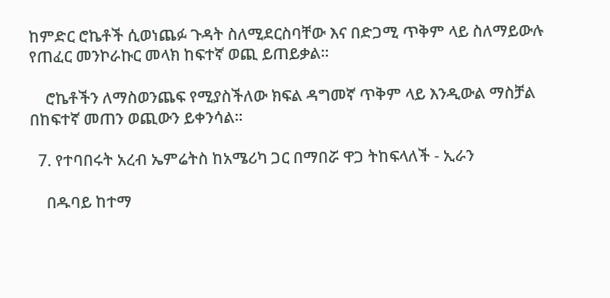ከምድር ሮኬቶች ሲወነጨፉ ጉዳት ስለሚደርስባቸው እና በድጋሚ ጥቅም ላይ ስለማይውሉ የጠፈር መንኮራኩር መላክ ከፍተኛ ወጪ ይጠይቃል።

    ሮኬቶችን ለማስወንጨፍ የሚያስችለው ክፍል ዳግመኛ ጥቅም ላይ እንዲውል ማስቻል በከፍተኛ መጠን ወጪውን ይቀንሳል።

  7. የተባበሩት አረብ ኤምሬትስ ከአሜሪካ ጋር በማበሯ ዋጋ ትከፍላለች - ኢራን

    በዱባይ ከተማ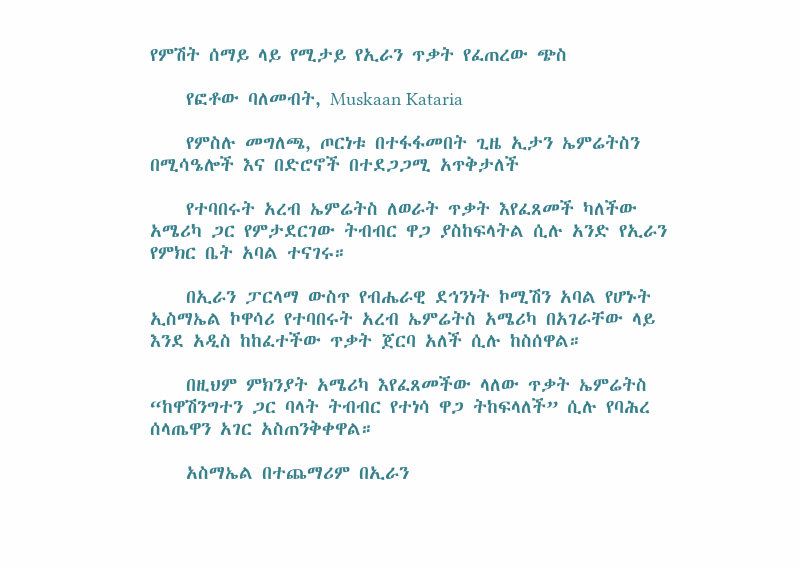የምሽት ሰማይ ላይ የሚታይ የኢራን ጥቃት የፈጠረው ጭስ

    የፎቶው ባለመብት, Muskaan Kataria

    የምስሉ መግለጫ, ጦርነቱ በተፋፋመበት ጊዜ ኢታን ኤምሬትስን በሚሳዔሎች እና በድሮኖች በተደጋጋሚ አጥቅታለች

    የተባበሩት አረብ ኤምሬትስ ለወራት ጥቃት እየፈጸመች ካለችው አሜሪካ ጋር የምታደርገው ትብብር ዋጋ ያስከፍላትል ሲሉ አንድ የኢራን የምክር ቤት አባል ተናገሩ።

    በኢራን ፓርላማ ውስጥ የብሔራዊ ደኅንነት ኮሚሽን አባል የሆኑት ኢስማኤል ኮዋሳሪ የተባበሩት አረብ ኤምሬትስ አሜሪካ በአገራቸው ላይ እንደ አዲስ ከከፈተችው ጥቃት ጀርባ አለች ሲሉ ከስሰዋል።

    በዚህም ምክንያት አሜሪካ እየፈጸመችው ላለው ጥቃት ኤምሬትስ “ከዋሽንግተን ጋር ባላት ትብብር የተነሳ ዋጋ ትከፍላለች” ሲሉ የባሕረ ሰላጤዋን አገር አስጠንቅቀዋል።

    አስማኤል በተጨማሪም በኢራን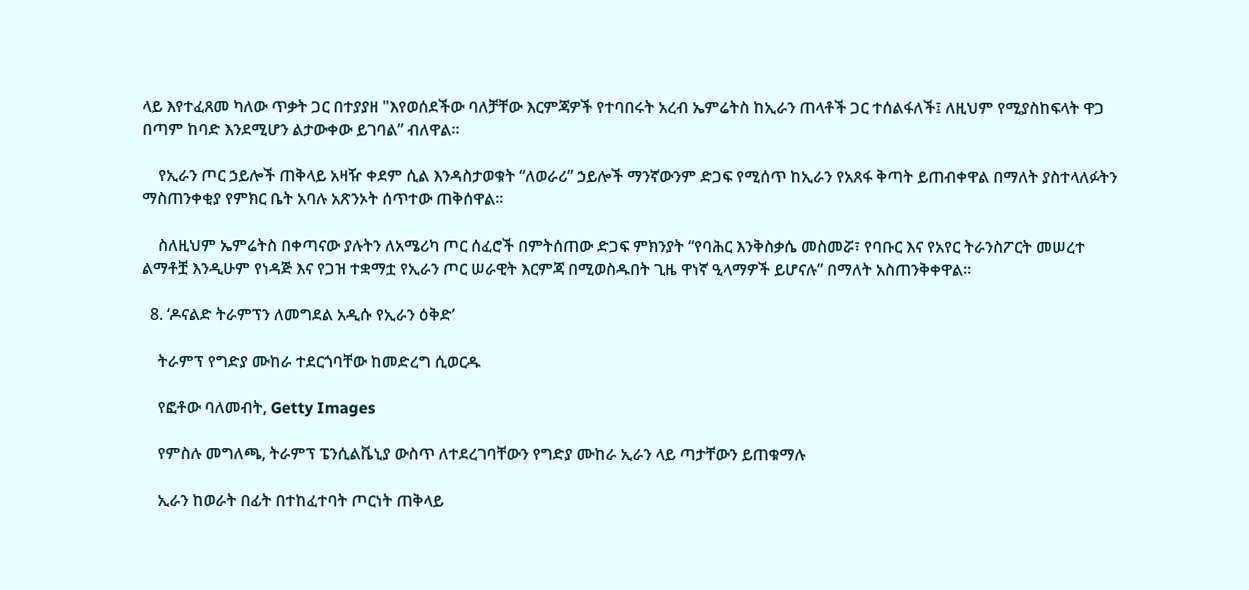ላይ እየተፈጸመ ካለው ጥቃት ጋር በተያያዘ "እየወሰደችው ባለቻቸው እርምጃዎች የተባበሩት አረብ ኤምሬትስ ከኢራን ጠላቶች ጋር ተሰልፋለች፤ ለዚህም የሚያስከፍላት ዋጋ በጣም ከባድ እንደሚሆን ልታውቀው ይገባል” ብለዋል።

    የኢራን ጦር ኃይሎች ጠቅላይ አዛዥ ቀደም ሲል እንዳስታወቁት “ለወራሪ” ኃይሎች ማንኛውንም ድጋፍ የሚሰጥ ከኢራን የአጸፋ ቅጣት ይጠብቀዋል በማለት ያስተላለፉትን ማስጠንቀቂያ የምክር ቤት አባሉ አጽንኦት ሰጥተው ጠቅሰዋል።

    ስለዚህም ኤምሬትስ በቀጣናው ያሉትን ለአሜሪካ ጦር ሰፈሮች በምትሰጠው ድጋፍ ምክንያት “የባሕር እንቅስቃሴ መስመሯ፣ የባቡር እና የአየር ትራንስፖርት መሠረተ ልማቶቿ እንዲሁም የነዳጅ እና የጋዝ ተቋማቷ የኢራን ጦር ሠራዊት እርምጃ በሚወስዱበት ጊዜ ዋነኛ ዒላማዎች ይሆናሉ” በማለት አስጠንቅቀዋል።

  8. ‘ዶናልድ ትራምፕን ለመግደል አዲሱ የኢራን ዕቅድ’

    ትራምፕ የግድያ ሙከራ ተደርጎባቸው ከመድረግ ሲወርዱ

    የፎቶው ባለመብት, Getty Images

    የምስሉ መግለጫ, ትራምፕ ፔንሲልቬኒያ ውስጥ ለተደረገባቸውን የግድያ ሙከራ ኢራን ላይ ጣታቸውን ይጠቁማሉ

    ኢራን ከወራት በፊት በተከፈተባት ጦርነት ጠቅላይ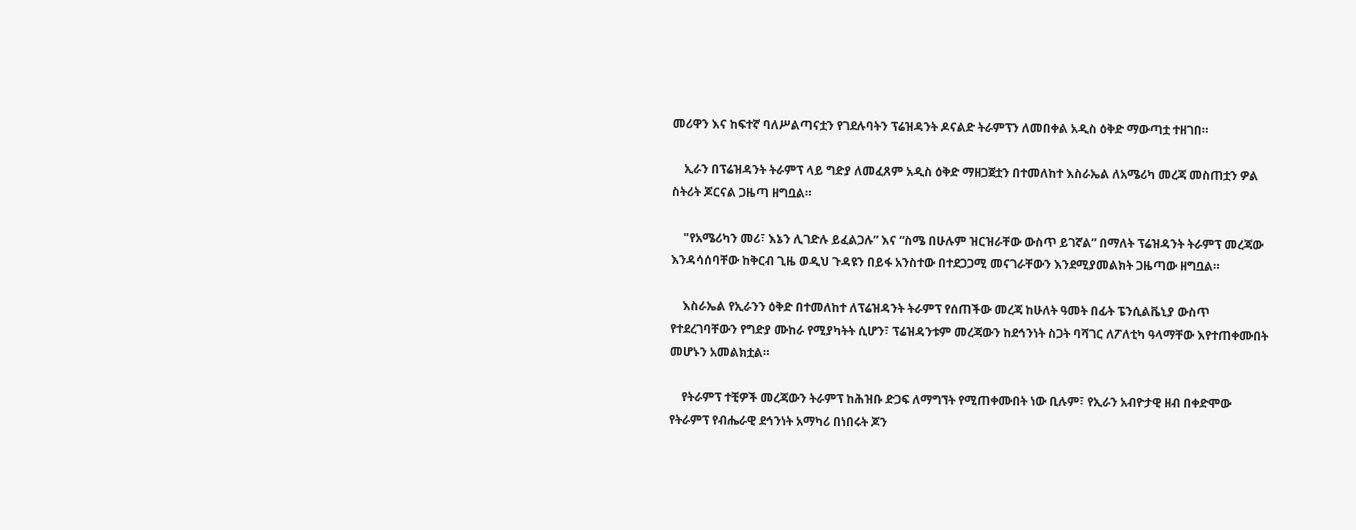መሪዋን እና ከፍተኛ ባለሥልጣናቷን የገደሉባትን ፕሬዝዳንት ዶናልድ ትራምፕን ለመበቀል አዲስ ዕቅድ ማውጣቷ ተዘገበ።

    ኢራን በፕሬዝዳንት ትራምፕ ላይ ግድያ ለመፈጸም አዲስ ዕቅድ ማዘጋጀቷን በተመለከተ እስራኤል ለአሜሪካ መረጃ መስጠቷን ዎል ስትሪት ጆርናል ጋዜጣ ዘግቧል።

    "የአሜሪካን መሪ፣ እኔን ሊገድሉ ይፈልጋሉ” እና “ስሜ በሁሉም ዝርዝራቸው ውስጥ ይገኛል” በማለት ፕሬዝዳንት ትራምፕ መረጃው እንዳሳሰባቸው ከቅርብ ጊዜ ወዲህ ጉዳዩን በይፋ አንስተው በተደጋጋሚ መናገራቸውን እንደሚያመልክት ጋዜጣው ዘግቧል።

    እስራኤል የኢራንን ዕቅድ በተመለከተ ለፕሬዝዳንት ትራምፕ የሰጠችው መረጃ ከሁለት ዓመት በፊት ፔንሲልቬኒያ ውስጥ የተደረገባቸውን የግድያ ሙከራ የሚያካትት ሲሆን፣ ፕሬዝዳንቱም መረጃውን ከደኅንነት ስጋት ባሻገር ለፖለቲካ ዓላማቸው እየተጠቀሙበት መሆኑን አመልክቷል።

    የትራምፕ ተቺዎች መረጃውን ትራምፕ ከሕዝቡ ድጋፍ ለማግኘት የሚጠቀሙበት ነው ቢሉም፣ የኢራን አብዮታዊ ዘብ በቀድሞው የትራምፕ የብሔራዊ ደኅንነት አማካሪ በነበሩት ጆን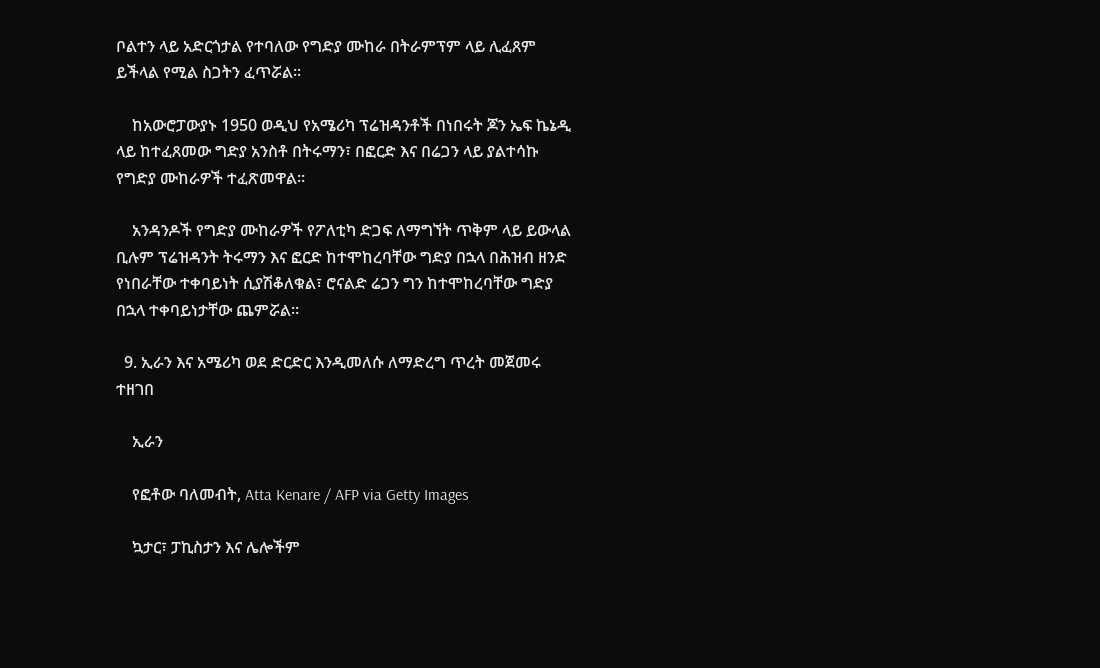ቦልተን ላይ አድርጎታል የተባለው የግድያ ሙከራ በትራምፕም ላይ ሊፈጸም ይችላል የሚል ስጋትን ፈጥሯል።

    ከአውሮፓውያኑ 1950 ወዲህ የአሜሪካ ፕሬዝዳንቶች በነበሩት ጆን ኤፍ ኬኔዲ ላይ ከተፈጸመው ግድያ አንስቶ በትሩማን፣ በፎርድ እና በሬጋን ላይ ያልተሳኩ የግድያ ሙከራዎች ተፈጽመዋል።

    አንዳንዶች የግድያ ሙከራዎች የፖለቲካ ድጋፍ ለማግኘት ጥቅም ላይ ይውላል ቢሉም ፕሬዝዳንት ትሩማን እና ፎርድ ከተሞከረባቸው ግድያ በኋላ በሕዝብ ዘንድ የነበራቸው ተቀባይነት ሲያሽቆለቁል፣ ሮናልድ ሬጋን ግን ከተሞከረባቸው ግድያ በኋላ ተቀባይነታቸው ጨምሯል።

  9. ኢራን እና አሜሪካ ወደ ድርድር እንዲመለሱ ለማድረግ ጥረት መጀመሩ ተዘገበ

    ኢራን

    የፎቶው ባለመብት, Atta Kenare / AFP via Getty Images

    ኳታር፣ ፓኪስታን እና ሌሎችም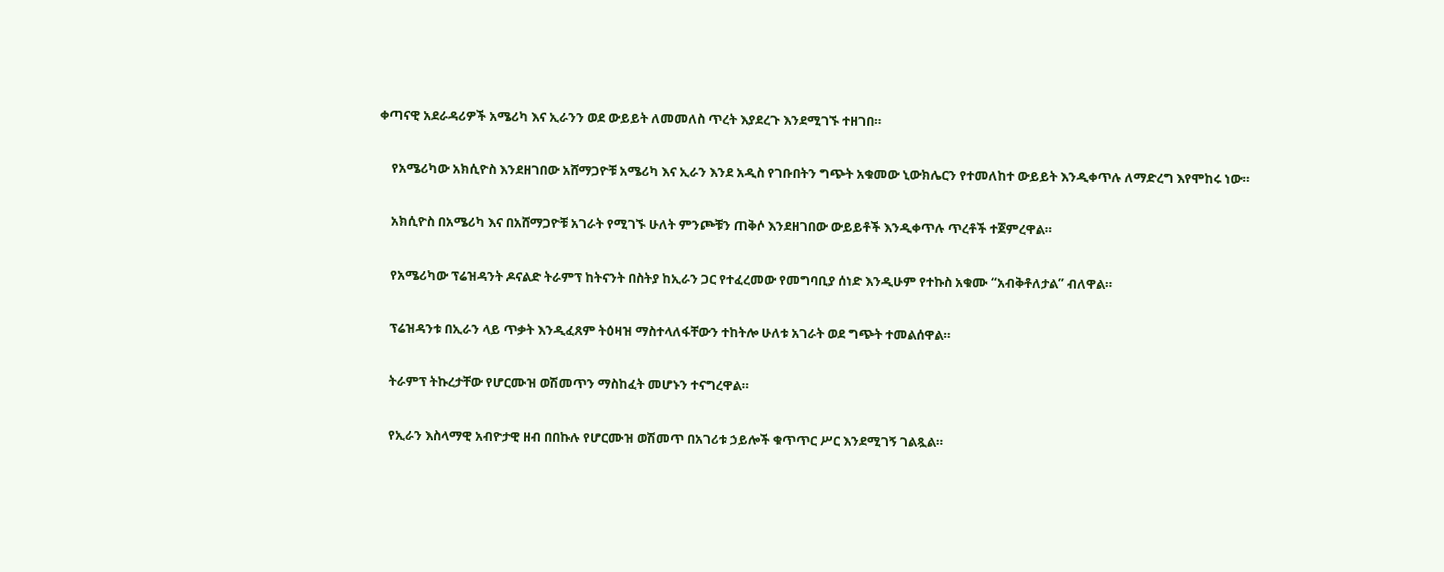ቀጣናዊ አደራዳሪዎች አሜሪካ እና ኢራንን ወደ ውይይት ለመመለስ ጥረት እያደረጉ እንደሚገኙ ተዘገበ።

    የአሜሪካው አክሲዮስ እንደዘገበው አሸማጋዮቹ አሜሪካ እና ኢራን እንደ አዲስ የገቡበትን ግጭት አቁመው ኒውክሌርን የተመለከተ ውይይት እንዲቀጥሉ ለማድረግ እየሞከሩ ነው።

    አክሲዮስ በአሜሪካ እና በአሸማጋዮቹ አገራት የሚገኙ ሁለት ምንጮቹን ጠቅሶ እንደዘገበው ውይይቶች እንዲቀጥሉ ጥረቶች ተጀምረዋል።

    የአሜሪካው ፕሬዝዳንት ዶናልድ ትራምፕ ከትናንት በስትያ ከኢራን ጋር የተፈረመው የመግባቢያ ሰነድ እንዲሁም የተኩስ አቁሙ “አብቅቶለታል” ብለዋል።

    ፕሬዝዳንቱ በኢራን ላይ ጥቃት እንዲፈጸም ትዕዛዝ ማስተላለፋቸውን ተከትሎ ሁለቱ አገራት ወደ ግጭት ተመልሰዋል።

    ትራምፕ ትኩረታቸው የሆርሙዝ ወሽመጥን ማስከፈት መሆኑን ተናግረዋል።

    የኢራን እስላማዊ አብዮታዊ ዘብ በበኩሉ የሆርሙዝ ወሽመጥ በአገሪቱ ኃይሎች ቁጥጥር ሥር እንደሚገኝ ገልጿል።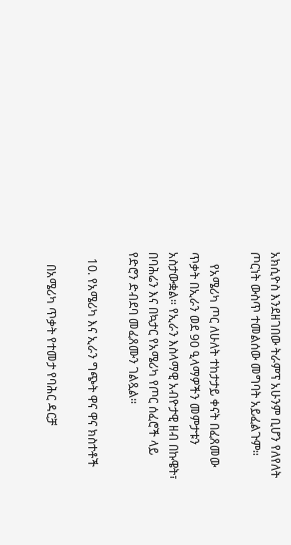አክሲዮስ እንደዘገበው ትራምፕ አሁንም ቢሆን የለየለት ጦርነት ውስጥ ተመልሰው መግባት አይፈልጉም።

    የአሜሪካ ጦር ለሁለት ተከታታይ ቀናት በፈጸመው ጥቃት በኢራን ወደ 90 ዒላማዎችን መምታቱን አስታውቋል። የኢራን እስላማዊ አብዮታዊ ዘብ በኩዌት፣ በባሕሬን እና በኳታር የአሜሪካ የጦር ሰፈሮች ላይ የድሮን ድብደባ መፈጸሙን ገልጿል።

  10. የአሜሪካ እና ኢራን ግጭት ዋና ዋና ክስተቶች

    በአሜሪካ ጥቃት የተመታ የባሕር ዳርቻ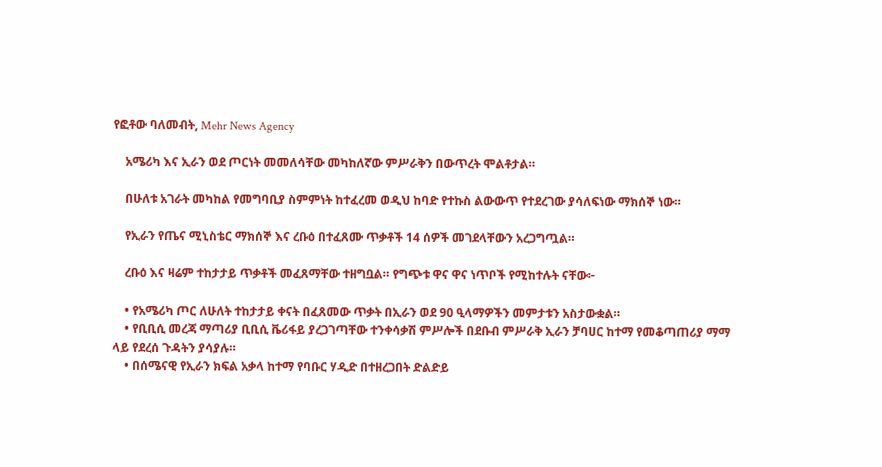የፎቶው ባለመብት, Mehr News Agency

    አሜሪካ እና ኢራን ወደ ጦርነት መመለሳቸው መካከለኛው ምሥራቅን በውጥረት ሞልቶታል።

    በሁለቱ አገራት መካከል የመግባቢያ ስምምነት ከተፈረመ ወዲህ ከባድ የተኩስ ልውውጥ የተደረገው ያሳለፍነው ማክሰኞ ነው።

    የኢራን የጤና ሚኒስቴር ማክሰኞ እና ረቡዕ በተፈጸሙ ጥቃቶች 14 ሰዎች መገደላቸውን አረጋግጧል።

    ረቡዕ እና ዛሬም ተከታታይ ጥቃቶች መፈጸማቸው ተዘግቧል። የግጭቱ ዋና ዋና ነጥቦች የሚከተሉት ናቸው፦

    • የአሜሪካ ጦር ለሁለት ተከታታይ ቀናት በፈጸመው ጥቃት በኢራን ወደ 90 ዒላማዎችን መምታቱን አስታውቋል።
    • የቢቢሲ መረጃ ማጣሪያ ቢቢሲ ቬሪፋይ ያረጋገጣቸው ተንቀሳቃሽ ምሥሎች በደቡብ ምሥራቅ ኢራን ቻባሀር ከተማ የመቆጣጠሪያ ማማ ላይ የደረሰ ጉዳትን ያሳያሉ።
    • በሰሜናዊ የኢራን ክፍል አቃላ ከተማ የባቡር ሃዲድ በተዘረጋበት ድልድይ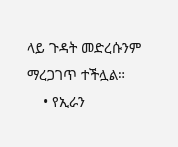ላይ ጉዳት መድረሱንም ማረጋገጥ ተችሏል።
    • የኢራን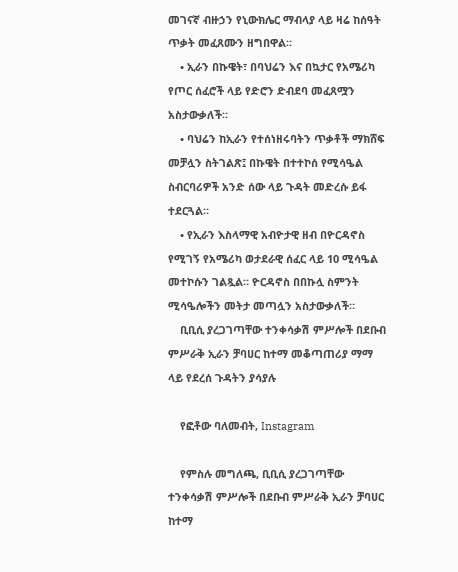መገናኛ ብዙኃን የኒውክሌር ማብላያ ላይ ዛሬ ከሰዓት ጥቃት መፈጸሙን ዘግበዋል።
    • ኢራን በኩዌት፣ በባህሬን እና በኳታር የአሜሪካ የጦር ሰፈሮች ላይ የድሮን ድብደባ መፈጸሟን አስታውቃለች።
    • ባህሬን ከኢራን የተሰነዘሩባትን ጥቃቶች ማክሸፍ መቻሏን ስትገልጽ፤ በኩዌት በተተኮሰ የሚሳዔል ስብርባሪዎች አንድ ሰው ላይ ጉዳት መድረሱ ይፋ ተደርጓል።
    • የኢራን እስላማዊ አብዮታዊ ዘብ በዮርዳኖስ የሚገኝ የአሜሪካ ወታደራዊ ሰፈር ላይ 10 ሚሳዔል መተኮሱን ገልጿል። ዮርዳኖስ በበኩሏ ስምንት ሚሳዔሎችን መትታ መጣሏን አስታውቃለች።
    ቢቢሲ ያረጋገጣቸው ተንቀሳቃሽ ምሥሎች በደቡብ ምሥራቅ ኢራን ቻባሀር ከተማ መቆጣጠሪያ ማማ ላይ የደረሰ ጉዳትን ያሳያሉ

    የፎቶው ባለመብት, Instagram

    የምስሉ መግለጫ, ቢቢሲ ያረጋገጣቸው ተንቀሳቃሽ ምሥሎች በደቡብ ምሥራቅ ኢራን ቻባሀር ከተማ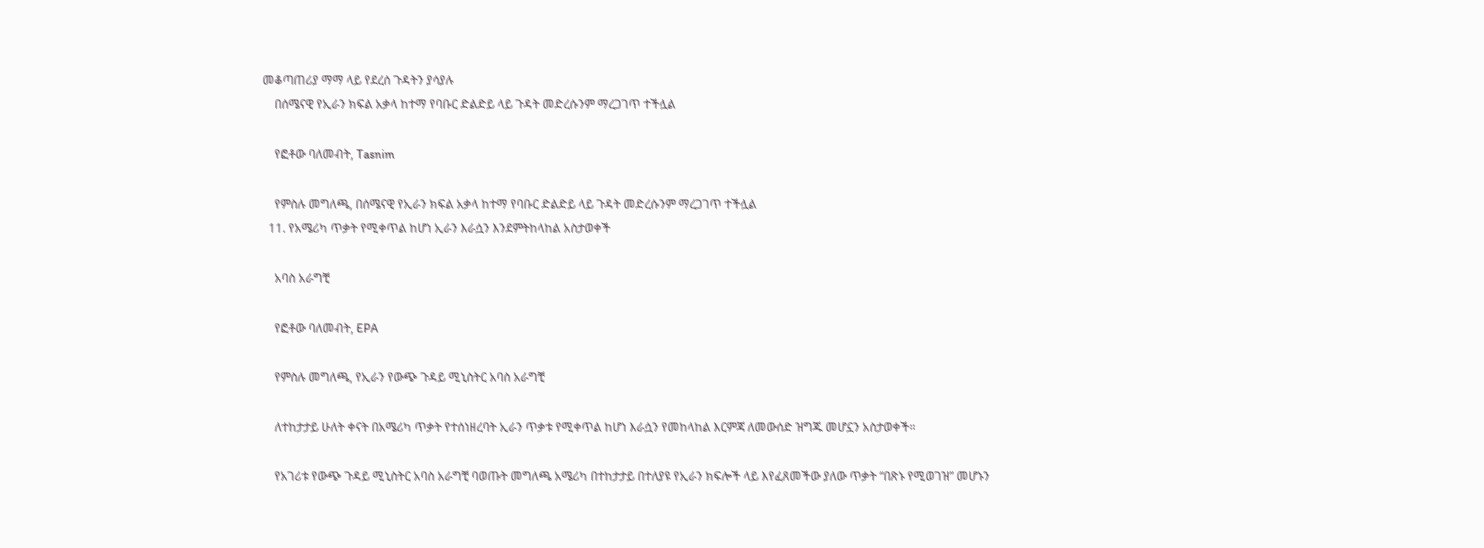መቆጣጠሪያ ማማ ላይ የደረሰ ጉዳትን ያሳያሉ
    በሰሜናዊ የኢራን ክፍል አቃላ ከተማ የባቡር ድልድይ ላይ ጉዳት መድረሱንም ማረጋገጥ ተችሏል

    የፎቶው ባለመብት, Tasnim

    የምስሉ መግለጫ, በሰሜናዊ የኢራን ክፍል አቃላ ከተማ የባቡር ድልድይ ላይ ጉዳት መድረሱንም ማረጋገጥ ተችሏል
  11. የአሜሪካ ጥቃት የሚቀጥል ከሆነ ኢራን እራሷን እንደምትከላከል አስታወቀች

    አባስ አራግቺ

    የፎቶው ባለመብት, EPA

    የምስሉ መግለጫ, የኢራን የውጭ ጉዳይ ሚኒስትር አባስ አራግቺ

    ለተከታታይ ሁለት ቀናት በአሜሪካ ጥቃት የተሰነዘረባት ኢራን ጥቃቱ የሚቀጥል ከሆነ እራሷን የመከላከል እርምጃ ለመውሰድ ዝግጁ መሆኗን አስታወቀች።

    የአገሪቱ የውጭ ጉዳይ ሚኒስትር አባስ አራግቺ ባወጡት መግለጫ አሜሪካ በተከታታይ በተለያዩ የኢራን ክፍሎች ላይ እየፈጸመችው ያለው ጥቃት “በጽኑ የሚወገዝ” መሆኑን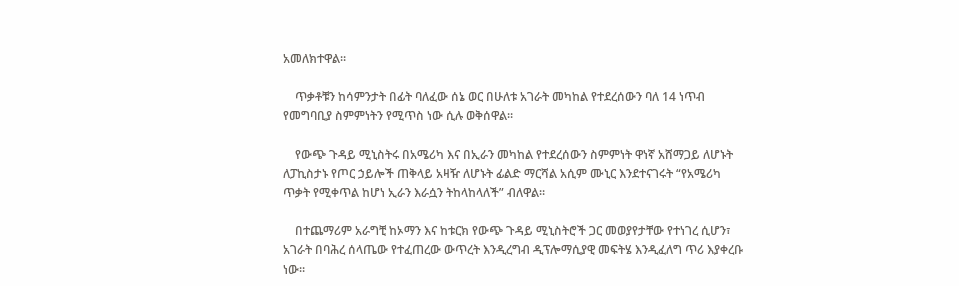አመለክተዋል።

    ጥቃቶቹን ከሳምንታት በፊት ባለፈው ሰኔ ወር በሁለቱ አገራት መካከል የተደረሰውን ባለ 14 ነጥብ የመግባቢያ ስምምነትን የሚጥስ ነው ሲሉ ወቅሰዋል።

    የውጭ ጉዳይ ሚኒስትሩ በአሜሪካ እና በኢራን መካከል የተደረሰውን ስምምነት ዋነኛ አሸማጋይ ለሆኑት ለፓኪስታኑ የጦር ኃይሎች ጠቅላይ አዛዥ ለሆኑት ፊልድ ማርሻል አሲም ሙኒር እንደተናገሩት “የአሜሪካ ጥቃት የሚቀጥል ከሆነ ኢራን እራሷን ትከላከላለች” ብለዋል።

    በተጨማሪም አራግቺ ከኦማን እና ከቱርክ የውጭ ጉዳይ ሚኒስትሮች ጋር መወያየታቸው የተነገረ ሲሆን፣ አገራት በባሕረ ሰላጤው የተፈጠረው ውጥረት እንዲረግብ ዲፕሎማሲያዊ መፍትሄ እንዲፈለግ ጥሪ እያቀረቡ ነው።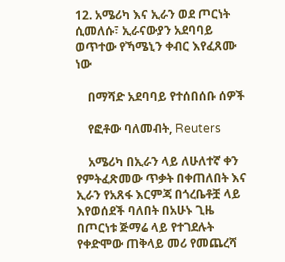12. አሜሪካ እና ኢራን ወደ ጦርነት ሲመለሱ፣ ኢራናውያን አደባባይ ወጥተው የኻሜኒን ቀብር እየፈጸሙ ነው

    በማሻድ አደባባይ የተሰበሰቡ ሰዎች

    የፎቶው ባለመብት, Reuters

    አሜሪካ በኢራን ላይ ለሁለተኛ ቀን የምትፈጽመው ጥቃት በቀጠለበት እና ኢራን የአጸፋ እርምጃ በጎረቤቶቿ ላይ እየወሰደች ባለበት በአሁኑ ጊዜ በጦርነቱ ጅማሬ ላይ የተገደሉት የቀድሞው ጠቅላይ መሪ የመጨረሻ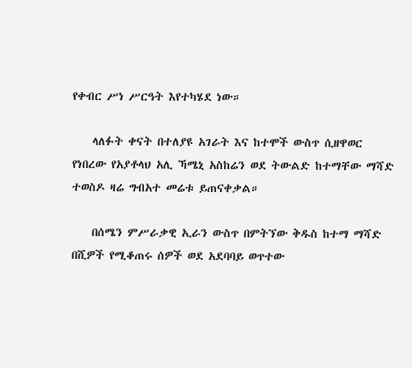የቀብር ሥነ ሥርዓት እየተካሄደ ነው።

    ላለፉት ቀናት በተለያዩ አገራት እና ከተሞች ውስጥ ሲዘዋወር የነበረው የአያቶላህ አሊ ኻሜኒ አስከሬን ወደ ትውልድ ከተማቸው ማሻድ ተወስዶ ዛሬ ግብአተ መሬቱ ይጠናቀቃል።

    በሰሜን ምሥራቃዊ ኢራን ውስጥ በምትኘው ቅዱስ ከተማ ማሻድ በሺዎች የሚቆጠሩ ሰዎች ወደ አደባባይ ወጥተው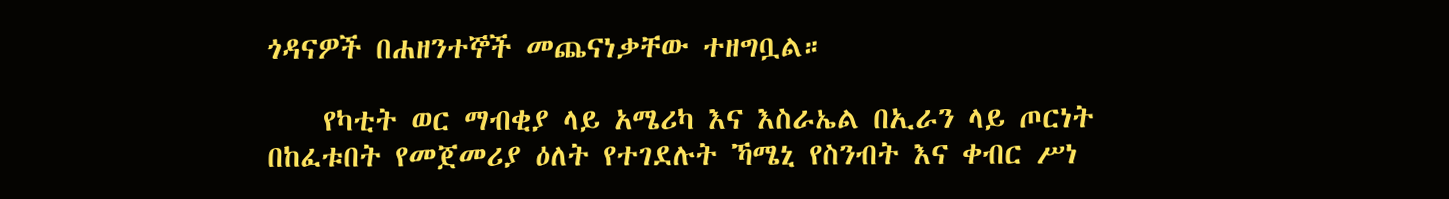ጎዳናዎች በሐዘንተኞች መጨናነቃቸው ተዘግቧል።

    የካቲት ወር ማብቂያ ላይ አሜሪካ እና እስራኤል በኢራን ላይ ጦርነት በከፈቱበት የመጀመሪያ ዕለት የተገደሉት ኻሜኒ የስንብት እና ቀብር ሥነ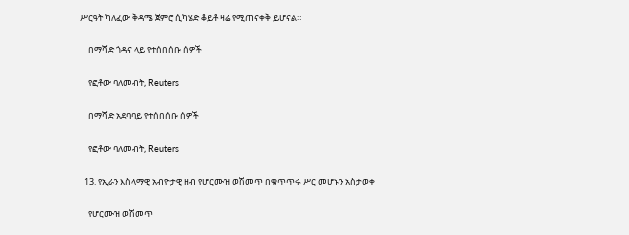ሥርዓት ካለፈው ቅዳሜ ጀምሮ ሲካሄድ ቆይቶ ዛሬ የሚጠናቀቅ ይሆናል።

    በማሻድ ጎዳና ላይ የተሰበሰቡ ሰዎች

    የፎቶው ባለመብት, Reuters

    በማሻድ አደባባይ የተሰበሰቡ ሰዎች

    የፎቶው ባለመብት, Reuters

  13. የኢራን እስላማዊ አብዮታዊ ዘብ የሆርሙዝ ወሽመጥ በቁጥጥሩ ሥር መሆኑን አስታወቀ

    የሆርሙዝ ወሽመጥ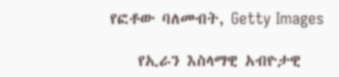የፎቶው ባለመብት, Getty Images

    የኢራን እስላማዊ አብዮታዊ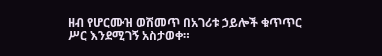ዘብ የሆርሙዝ ወሽመጥ በአገሪቱ ኃይሎች ቁጥጥር ሥር እንደሚገኝ አስታወቀ።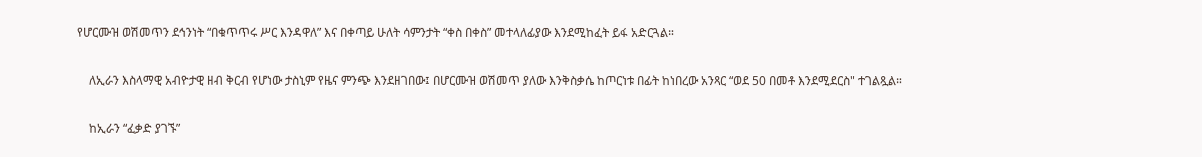የሆርሙዝ ወሽመጥን ደኅንነት “በቁጥጥሩ ሥር እንዳዋለ” እና በቀጣይ ሁለት ሳምንታት “ቀስ በቀስ” መተላለፊያው እንደሚከፈት ይፋ አድርጓል።

    ለኢራን እስላማዊ አብዮታዊ ዘብ ቅርብ የሆነው ታስኒም የዜና ምንጭ እንደዘገበው፤ በሆርሙዝ ወሽመጥ ያለው እንቅስቃሴ ከጦርነቱ በፊት ከነበረው አንጻር “ወደ 50 በመቶ እንደሚደርስ" ተገልጿል።

    ከኢራን “ፈቃድ ያገኙ”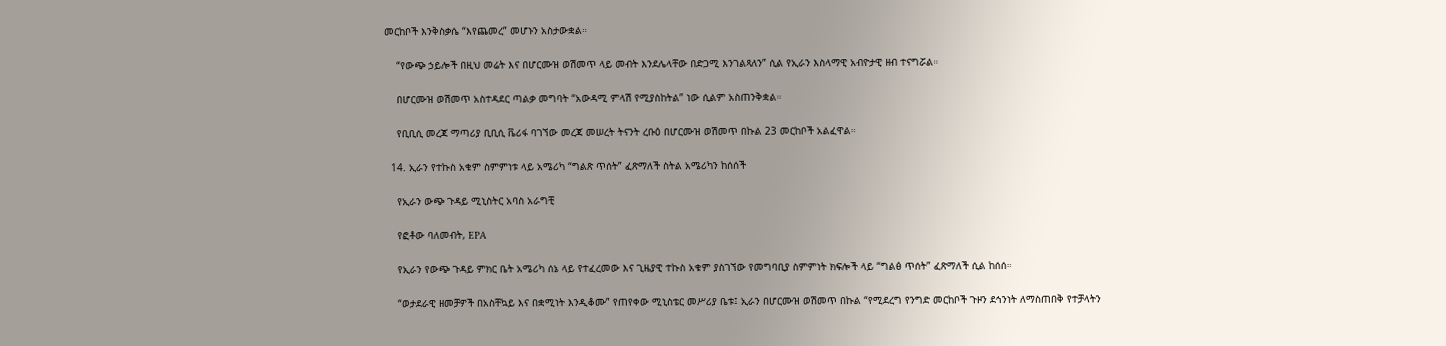መርከቦች እንቅስቃሴ “እየጨመረ” መሆኑን አስታውቋል።

    “የውጭ ኃይሎች በዚህ መሬት እና በሆርሙዝ ወሽመጥ ላይ መብት እንደሌላቸው በድጋሚ እንገልጻለን” ሲል የኢራን እስላማዊ አብዮታዊ ዘብ ተናግሯል።

    በሆርሙዝ ወሽመጥ አስተዳደር ጣልቃ መግባት “አውዳሚ ምላሽ የሚያስከትል” ነው ሲልም አስጠንቅቋል።

    የቢቢሲ መረጃ ማጣሪያ ቢቢሲ ቬሪፋ ባገኘው መረጃ መሠረት ትናንት ረቡዕ በሆርሙዝ ወሽመጥ በኩል 23 መርከቦች አልፈዋል።

  14. ኢራን የተኩስ አቁም ስምምነቱ ላይ አሜሪካ “ግልጽ ጥሰት” ፈጽማለች ስትል አሜሪካን ከሰሰች

    የኢራን ውጭ ጉዳይ ሚኒስትር አባስ አራግቺ

    የፎቶው ባለመብት, EPA

    የኢራን የውጭ ጉዳይ ምክር ቤት አሜሪካ ሰኔ ላይ የተፈረመው እና ጊዜያዊ ተኩስ አቁም ያስገኘው የመግባቢያ ስምምነት ክፍሎች ላይ “ግልፅ ጥሰት” ፈጽማለች ሲል ከሰሰ።

    “ወታደራዊ ዘመቻዎች በአስቸኳይ እና በቋሚነት እንዲቆሙ” የጠየቀው ሚኒስቴር መሥሪያ ቤቱ፤ ኢራን በሆርሙዝ ወሽመጥ በኩል “የሚደረግ የንግድ መርከቦች ጉዞን ደኅንነት ለማስጠበቅ የተቻላትን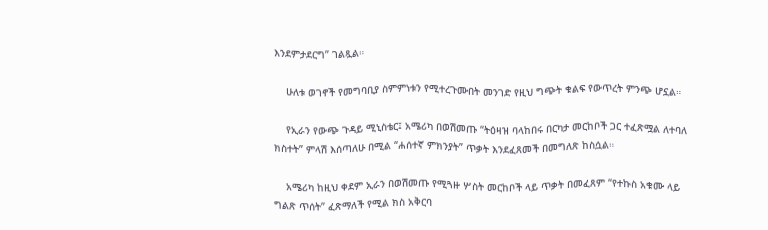እንደምታደርግ” ገልጿል።

    ሁለቱ ወገኖች የመግባቢያ ስምምነቱን የሚተረጉሙበት መንገድ የዚህ ግጭት ቁልፍ የውጥረት ምንጭ ሆኗል።

    የኢራን የውጭ ጉዳይ ሚኒስቴር፤ አሜሪካ በወሽመጡ “ትዕዛዝ ባላከበሩ በርካታ መርከቦች ጋር ተፈጽሟል ለተባለ ክስተት” ምላሽ እሰጣለሁ በሚል “ሐሰተኛ ምክንያት” ጥቃት እንደፈጸመች በመግለጽ ከስሷል።

    አሜሪካ ከዚህ ቀደም ኢራን በወሽመጡ የሚጓዙ ሦስት መርከቦች ላይ ጥቃት በመፈጸም “የተኩስ አቁሙ ላይ ግልጽ ጥሰት” ፈጽማለች የሚል ክስ አቅርባ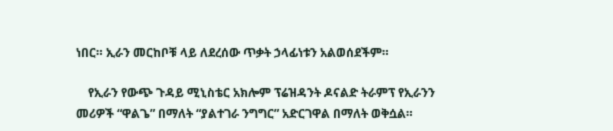ነበር። ኢራን መርከቦቹ ላይ ለደረሰው ጥቃት ኃላፊነቱን አልወሰደችም።

    የኢራን የውጭ ጉዳይ ሚኒስቴር አክሎም ፕሬዝዳንት ዶናልድ ትራምፕ የኢራንን መሪዎች “ዋልጌ” በማለት “ያልተገራ ንግግር” አድርገዋል በማለት ወቅሷል።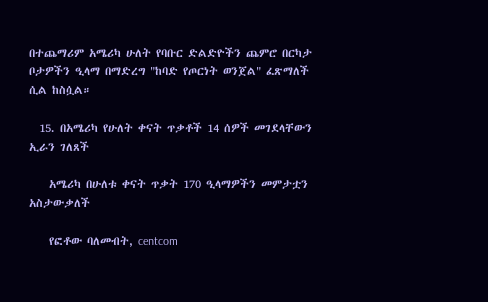በተጨማሪም አሜሪካ ሁለት የባቡር ድልድዮችን ጨምሮ በርካታ ቦታዎችን ዒላማ በማድረግ "ከባድ የጦርነት ወንጀል" ፈጽማለች ሲል ከስሷል።

  15. በአሜሪካ የሁለት ቀናት ጥቃቶች 14 ሰዎች መገደላቸውን ኢራን ገለጸች

    አሜሪካ በሁለቱ ቀናት ጥቃት 170 ዒላማዎችን መምታቷን አስታውቃለች

    የፎቶው ባለመብት, centcom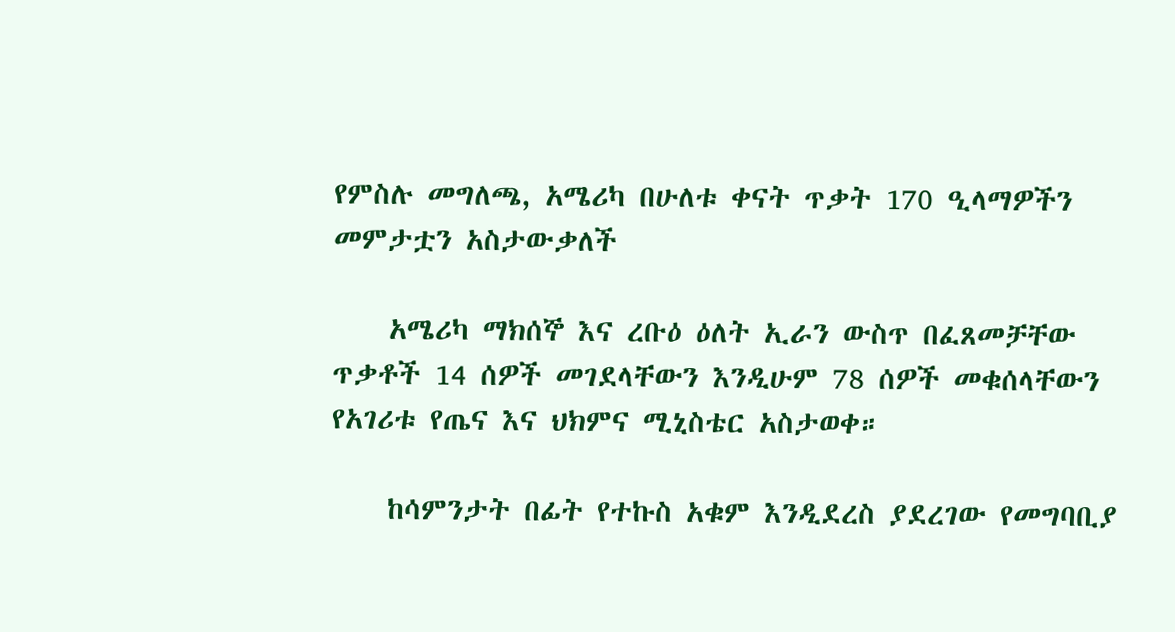የምስሉ መግለጫ, አሜሪካ በሁለቱ ቀናት ጥቃት 170 ዒላማዎችን መምታቷን አስታውቃለች

    አሜሪካ ማክሰኞ እና ረቡዕ ዕለት ኢራን ውስጥ በፈጸመቻቸው ጥቃቶች 14 ሰዎች መገደላቸውን እንዲሁም 78 ሰዎች መቁሰላቸውን የአገሪቱ የጤና እና ህክምና ሚኒስቴር አስታወቀ።

    ከሳምንታት በፊት የተኩስ አቁም እንዲደረስ ያደረገው የመግባቢያ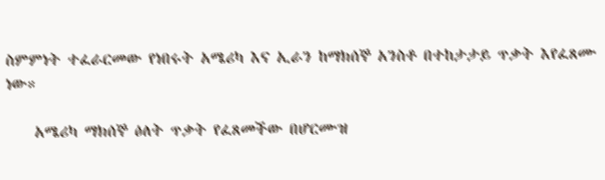ስምምነት ተፈራርመው የነበሩት አሜሪካ እና ኢራን ከማክሰኞ አንስቶ በተከታታይ ጥቃት እየፈጸሙ ነው።

    አሜሪካ ማክሰኞ ዕለት ጥቃት የፈጸመችው በሆርሙዝ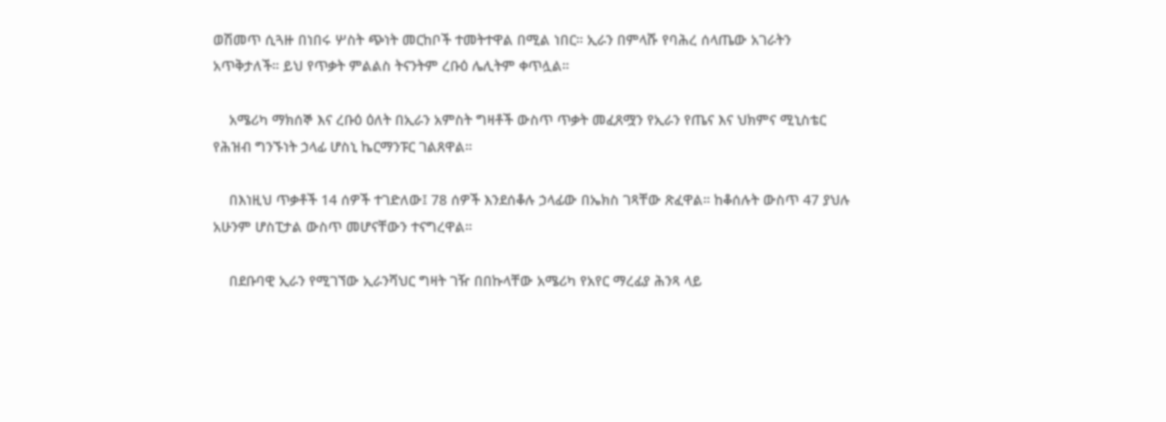ወሽመጥ ሲጓዙ በነበሩ ሦስት ጭነት መርከቦች ተመትተዋል በሚል ነበር። ኢራን በምላሹ የባሕረ ሰላጤው አገራትን አጥቅታለች። ይህ የጥቃት ምልልስ ትናንትም ረቡዕ ሌሊትም ቀጥሏል።

    አሜሪካ ማክሰኞ እና ረቡዕ ዕለት በኢራን አምስት ግዛቶች ውስጥ ጥቃት መፈጸሟን የኢራን የጤና እና ህክምና ሚኒስቴር የሕዝብ ግንኙነት ኃላፊ ሆስኒ ኬርማንፑር ገልጸዋል።

    በእነዚህ ጥቃቶች 14 ሰዎች ተገድለው፤ 78 ሰዎች እንደሰቆሉ ኃላፊው በኤክስ ገጻቸው ጽፈዋል። ከቆሰሉት ውስጥ 47 ያህሉ አሁንም ሆስፒታል ውስጥ መሆናቸውን ተናግረዋል።

    በደቡባዊ ኢራን የሚገኘው ኢራንሻህር ግዛት ገዥ በበኩላቸው አሜሪካ የአየር ማረፊያ ሕንጻ ላይ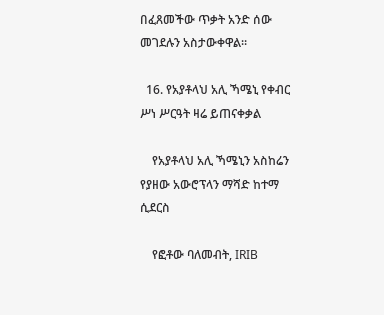በፈጸመችው ጥቃት አንድ ሰው መገደሉን አስታውቀዋል።

  16. የአያቶላህ አሊ ኻሜኒ የቀብር ሥነ ሥርዓት ዛሬ ይጠናቀቃል

    የአያቶላህ አሊ ኻሜኒን አስከሬን የያዘው አውሮፕላን ማሻድ ከተማ ሲደርስ

    የፎቶው ባለመብት, IRIB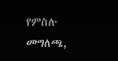የምስሉ መግለጫ,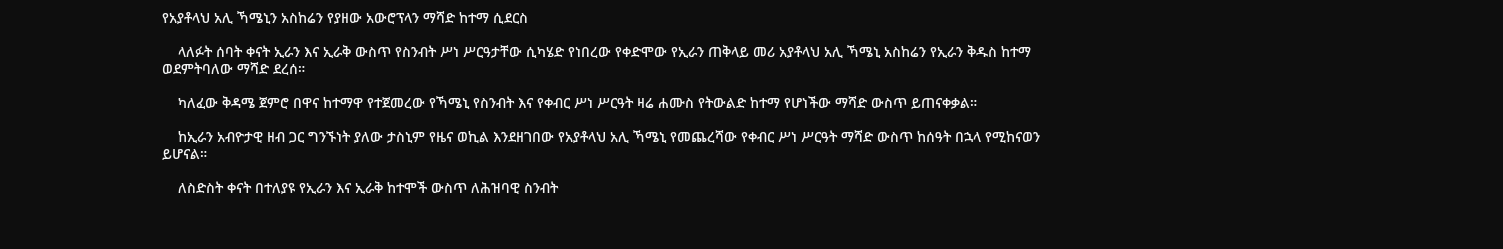የአያቶላህ አሊ ኻሜኒን አስከሬን የያዘው አውሮፕላን ማሻድ ከተማ ሲደርስ

    ላለፉት ሰባት ቀናት ኢራን እና ኢራቅ ውስጥ የስንብት ሥነ ሥርዓታቸው ሲካሄድ የነበረው የቀድሞው የኢራን ጠቅላይ መሪ አያቶላህ አሊ ኻሜኒ አስከሬን የኢራን ቅዱስ ከተማ ወደምትባለው ማሻድ ደረሰ።

    ካለፈው ቅዳሜ ጀምሮ በዋና ከተማዋ የተጀመረው የኻሜኒ የስንብት እና የቀብር ሥነ ሥርዓት ዛሬ ሐሙስ የትውልድ ከተማ የሆነችው ማሻድ ውስጥ ይጠናቀቃል።

    ከኢራን አብዮታዊ ዘብ ጋር ግንኙነት ያለው ታስኒም የዜና ወኪል እንደዘገበው የአያቶላህ አሊ ኻሜኒ የመጨረሻው የቀብር ሥነ ሥርዓት ማሻድ ውስጥ ከሰዓት በኋላ የሚከናወን ይሆናል።

    ለስድስት ቀናት በተለያዩ የኢራን እና ኢራቅ ከተሞች ውስጥ ለሕዝባዊ ስንብት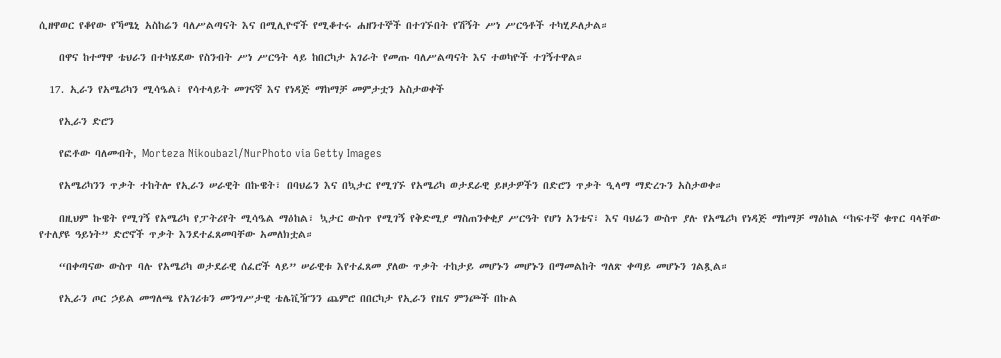ሲዘዋወር የቆየው የኻሜኒ አስከሬን ባለሥልጣናት እና በሚሊዮኖች የሚቆተሩ ሐዘንተኞች በተገኙበት የሽኝት ሥነ ሥርዓቶች ተካሂዶለታል።

    በዋና ከተማዋ ቴህራን በተካሄደው የስንብት ሥነ ሥርዓት ላይ ከበርካታ አገራት የመጡ ባለሥልጣናት እና ተወካዮች ተገኝተዋል።

  17. ኢራን የአሜሪካን ሚሳዔል፣ የሳተላይት መገናኛ እና የነዳጅ ማከማቻ መምታቷን አስታወቀች

    የኢራን ድሮን

    የፎቶው ባለመብት, Morteza Nikoubazl/NurPhoto via Getty Images

    የአሜሪካንን ጥቃት ተከትሎ የኢራን ሠራዊት በኩዌት፣ በባህሬን እና በኳታር የሚገኙ የአሜሪካ ወታደራዊ ይዞታዎችን በድሮን ጥቃት ዒላማ ማድረጉን አስታወቀ።

    በዚህም ኩዌት የሚገኝ የአሜሪካ የፓትሪየት ሚሳዔል ማዕከል፣ ኳታር ውስጥ የሚገኝ የቅድሚያ ማስጠንቀቂያ ሥርዓት የሆነ አንቴና፣ እና ባህሬን ውስጥ ያሉ የአሜሪካ የነዳጅ ማከማቻ ማዕከል “ከፍተኛ ቁጥር ባላቸው የተለያዩ ዓይነት” ድሮኖች ጥቃት እንደተፈጸመባቸው አመለክቷል።

    “በቀጣናው ውስጥ ባሉ የአሜሪካ ወታደራዊ ሰፈሮች ላይ” ሠራዊቱ እየተፈጸመ ያለው ጥቃት ተከታይ መሆኑን መሆኑን በማመልከት ግለጽ ቀጣይ መሆኑን ገልጿል።

    የኢራን ጦር ኃይል መግለጫ የአገሪቱን መንግሥታዊ ቴሌቪዥንን ጨምሮ በበርካታ የኢራን የዜና ምንጮች በኩል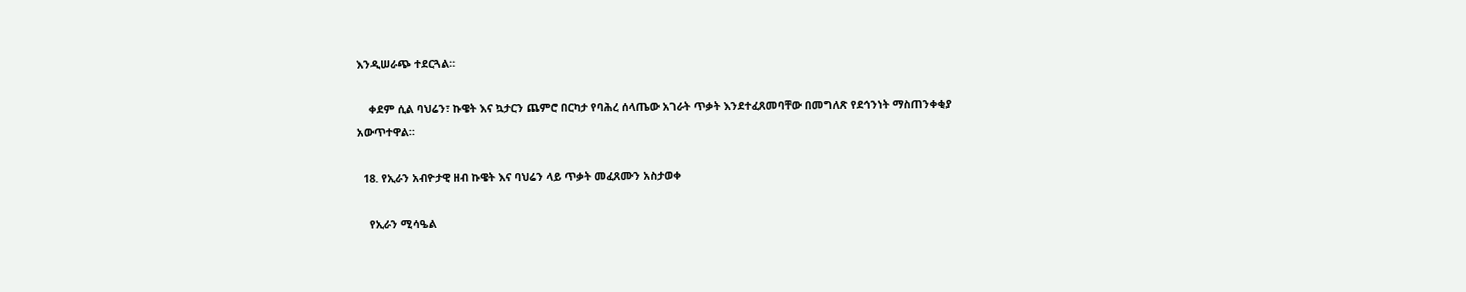እንዲሠራጭ ተደርጓል።

    ቀደም ሲል ባህሬን፣ ኩዌት እና ኳታርን ጨምሮ በርካታ የባሕረ ሰላጤው አገራት ጥቃት እንደተፈጸመባቸው በመግለጽ የደኅንነት ማስጠንቀቂያ አውጥተዋል።

  18. የኢራን አብዮታዊ ዘብ ኩዌት እና ባህሬን ላይ ጥቃት መፈጸሙን አስታወቀ

    የኢራን ሚሳዔል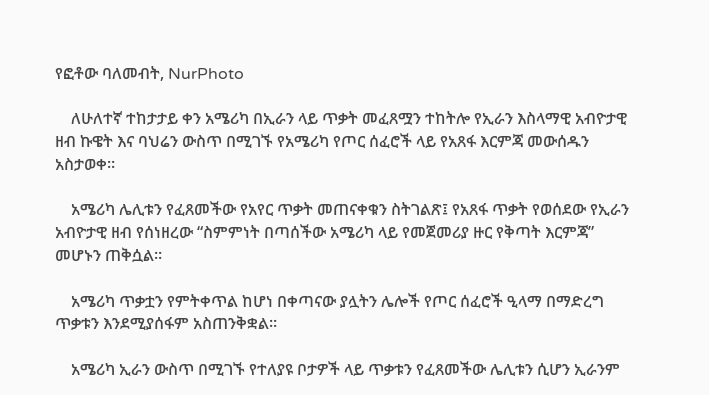የፎቶው ባለመብት, NurPhoto

    ለሁለተኛ ተከታታይ ቀን አሜሪካ በኢራን ላይ ጥቃት መፈጸሟን ተከትሎ የኢራን እስላማዊ አብዮታዊ ዘብ ኩዌት እና ባህሬን ውስጥ በሚገኙ የአሜሪካ የጦር ሰፈሮች ላይ የአጸፋ እርምጃ መውሰዱን አስታወቀ።

    አሜሪካ ሌሊቱን የፈጸመችው የአየር ጥቃት መጠናቀቁን ስትገልጽ፤ የአጸፋ ጥቃት የወሰደው የኢራን አብዮታዊ ዘብ የሰነዘረው “ስምምነት በጣሰችው አሜሪካ ላይ የመጀመሪያ ዙር የቅጣት እርምጃ” መሆኑን ጠቅሷል።

    አሜሪካ ጥቃቷን የምትቀጥል ከሆነ በቀጣናው ያሏትን ሌሎች የጦር ሰፈሮች ዒላማ በማድረግ ጥቃቱን እንደሚያሰፋም አስጠንቅቋል።

    አሜሪካ ኢራን ውስጥ በሚገኙ የተለያዩ ቦታዎች ላይ ጥቃቱን የፈጸመችው ሌሊቱን ሲሆን ኢራንም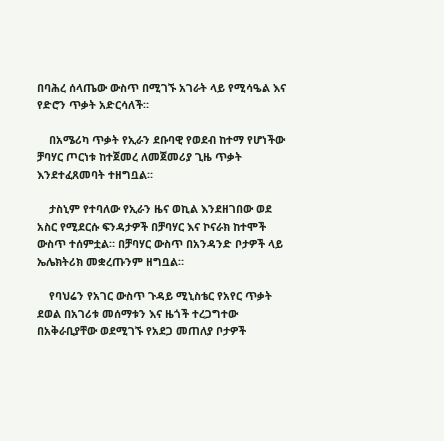በባሕረ ሰላጤው ውስጥ በሚገኙ አገራት ላይ የሚሳዔል እና የድሮን ጥቃት አድርሳለች።

    በአሜሪካ ጥቃት የኢራን ደቡባዊ የወደብ ከተማ የሆነችው ቻባሃር ጦርነቱ ከተጀመረ ለመጀመሪያ ጊዜ ጥቃት እንደተፈጸመባት ተዘግቧል።

    ታስኒም የተባለው የኢራን ዜና ወኪል እንደዘገበው ወደ አስር የሚደርሱ ፍንዳታዎች በቻባሃር እና ኮናራክ ከተሞች ውስጥ ተሰምቷል። በቻባሃር ውስጥ በአንዳንድ ቦታዎች ላይ ኤሌክትሪክ መቋረጡንም ዘግቧል።

    የባህሬን የአገር ውስጥ ጉዳይ ሚኒስቴር የአየር ጥቃት ደወል በአገሪቱ መሰማቱን እና ዜጎች ተረጋግተው በአቅራቢያቸው ወደሚገኙ የአደጋ መጠለያ ቦታዎች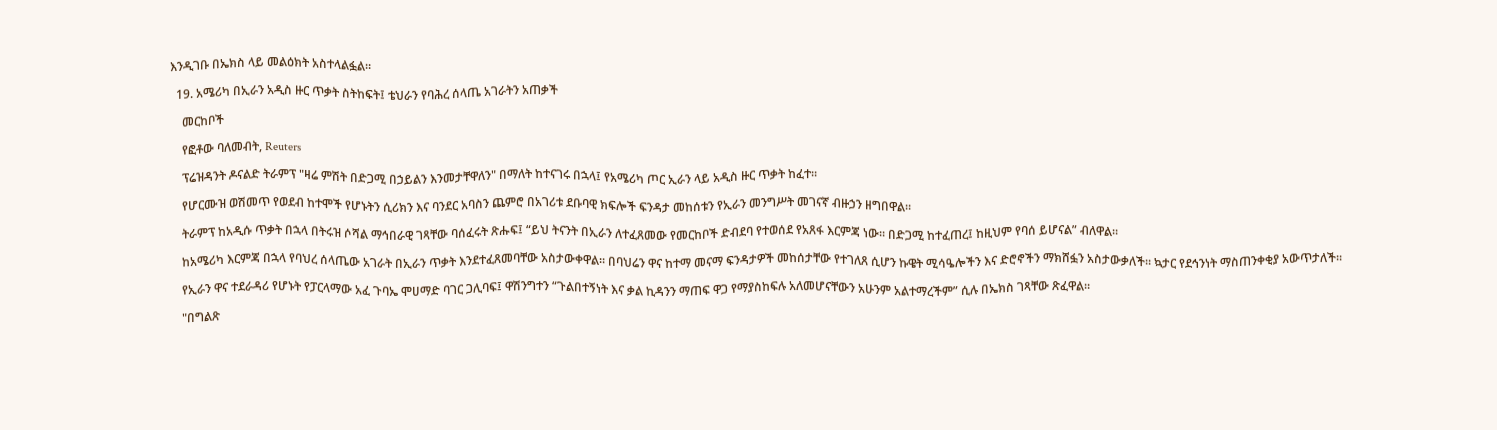እንዲገቡ በኤክስ ላይ መልዕክት አስተላልፏል።

  19. አሜሪካ በኢራን አዲስ ዙር ጥቃት ስትከፍት፤ ቴህራን የባሕረ ሰላጤ አገራትን አጠቃች

    መርከቦች

    የፎቶው ባለመብት, Reuters

    ፕሬዝዳንት ዶናልድ ትራምፕ "ዛሬ ምሽት በድጋሚ በኃይልን እንመታቸዋለን" በማለት ከተናገሩ በኋላ፤ የአሜሪካ ጦር ኢራን ላይ አዲስ ዙር ጥቃት ከፈተ።

    የሆርሙዝ ወሽመጥ የወደብ ከተሞች የሆኑትን ሲሪክን እና ባንደር አባስን ጨምሮ በአገሪቱ ደቡባዊ ክፍሎች ፍንዳታ መከሰቱን የኢራን መንግሥት መገናኛ ብዙኃን ዘግበዋል።

    ትራምፕ ከአዲሱ ጥቃት በኋላ በትሩዝ ሶሻል ማኅበራዊ ገጻቸው ባሰፈሩት ጽሑፍ፤ “ይህ ትናንት በኢራን ለተፈጸመው የመርከቦች ድብደባ የተወሰደ የአጸፋ እርምጃ ነው። በድጋሚ ከተፈጠረ፤ ከዚህም የባሰ ይሆናል” ብለዋል።

    ከአሜሪካ እርምጃ በኋላ የባህረ ሰላጤው አገራት በኢራን ጥቃት እንደተፈጸመባቸው አስታውቀዋል። በባህሬን ዋና ከተማ መናማ ፍንዳታዎች መከሰታቸው የተገለጸ ሲሆን ኩዌት ሚሳዔሎችን እና ድሮኖችን ማክሸፏን አስታውቃለች። ኳታር የደኅንነት ማስጠንቀቂያ አውጥታለች።

    የኢራን ዋና ተደራዳሪ የሆኑት የፓርላማው አፈ ጉባኤ ሞሀማድ ባገር ጋሊባፍ፤ ዋሽንግተን “ጉልበተኝነት እና ቃል ኪዳንን ማጠፍ ዋጋ የማያስከፍሉ አለመሆናቸውን አሁንም አልተማረችም” ሲሉ በኤክስ ገጻቸው ጽፈዋል።

    "በግልጽ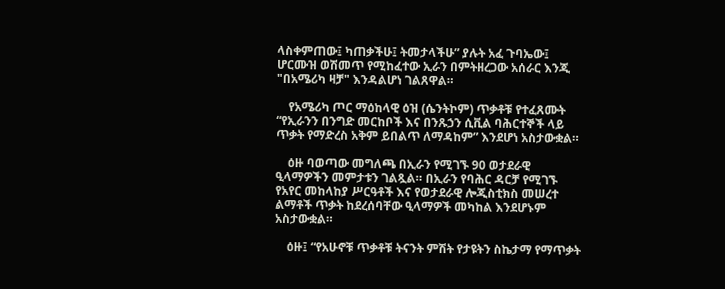ላስቀምጠው፤ ካጠቃችሁ፤ ትመታላችሁ” ያሉት አፈ ጉባኤው፤ ሆርሙዝ ወሽመጥ የሚከፈተው ኢራን በምትዘረጋው አሰራር እንጂ "በአሜሪካ ዛቻ" እንዳልሆነ ገልጸዋል።

    የአሜሪካ ጦር ማዕከላዊ ዕዝ (ሴንትኮም) ጥቃቶቹ የተፈጸሙት “የኢራንን በንግድ መርከቦች እና በንጹኃን ሲቪል ባሕርተኞች ላይ ጥቃት የማድረስ አቅም ይበልጥ ለማዳከም” እንደሆነ አስታውቋል።

    ዕዙ ባወጣው መግለጫ በኢራን የሚገኙ 90 ወታደራዊ ዒላማዎችን መምታቱን ገልጿል። በኢራን የባሕር ዳርቻ የሚገኙ የአየር መከላከያ ሥርዓቶች እና የወታደራዊ ሎጂስቲክስ መሠረተ ልማቶች ጥቃት ከደረሰባቸው ዒላማዎች መካከል እንደሆኑም አስታውቋል።

    ዕዙ፤ “የአሁኖቹ ጥቃቶቹ ትናንት ምሽት የታዩትን ስኬታማ የማጥቃት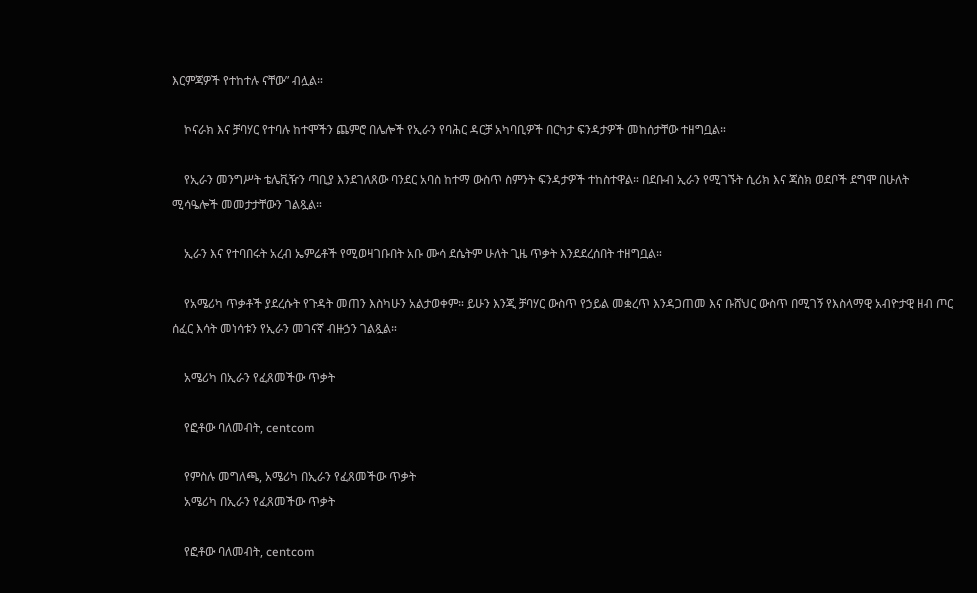እርምጃዎች የተከተሉ ናቸው” ብሏል።

    ኮናራክ እና ቻባሃር የተባሉ ከተሞችን ጨምሮ በሌሎች የኢራን የባሕር ዳርቻ አካባቢዎች በርካታ ፍንዳታዎች መከሰታቸው ተዘግቧል።

    የኢራን መንግሥት ቴሌቪዥን ጣቢያ እንደገለጸው ባንደር አባስ ከተማ ውስጥ ስምንት ፍንዳታዎች ተከስተዋል። በደቡብ ኢራን የሚገኙት ሲሪክ እና ጃስክ ወደቦች ደግሞ በሁለት ሚሳዔሎች መመታታቸውን ገልጿል።

    ኢራን እና የተባበሩት አረብ ኤምሬቶች የሚወዛገቡበት አቡ ሙሳ ደሴትም ሁለት ጊዜ ጥቃት እንደደረሰበት ተዘግቧል።

    የአሜሪካ ጥቃቶች ያደረሱት የጉዳት መጠን እስካሁን አልታወቀም። ይሁን እንጂ ቻባሃር ውስጥ የኃይል መቋረጥ እንዳጋጠመ እና ቡሸህር ውስጥ በሚገኝ የእስላማዊ አብዮታዊ ዘብ ጦር ሰፈር እሳት መነሳቱን የኢራን መገናኛ ብዙኃን ገልጿል።

    አሜሪካ በኢራን የፈጸመችው ጥቃት

    የፎቶው ባለመብት, centcom

    የምስሉ መግለጫ, አሜሪካ በኢራን የፈጸመችው ጥቃት
    አሜሪካ በኢራን የፈጸመችው ጥቃት

    የፎቶው ባለመብት, centcom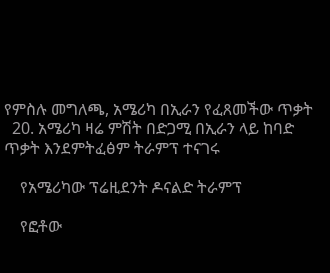የምስሉ መግለጫ, አሜሪካ በኢራን የፈጸመችው ጥቃት
  20. አሜሪካ ዛሬ ምሽት በድጋሚ በኢራን ላይ ከባድ ጥቃት እንደምትፈፅም ትራምፕ ተናገሩ

    የአሜሪካው ፕሬዚደንት ዶናልድ ትራምፕ

    የፎቶው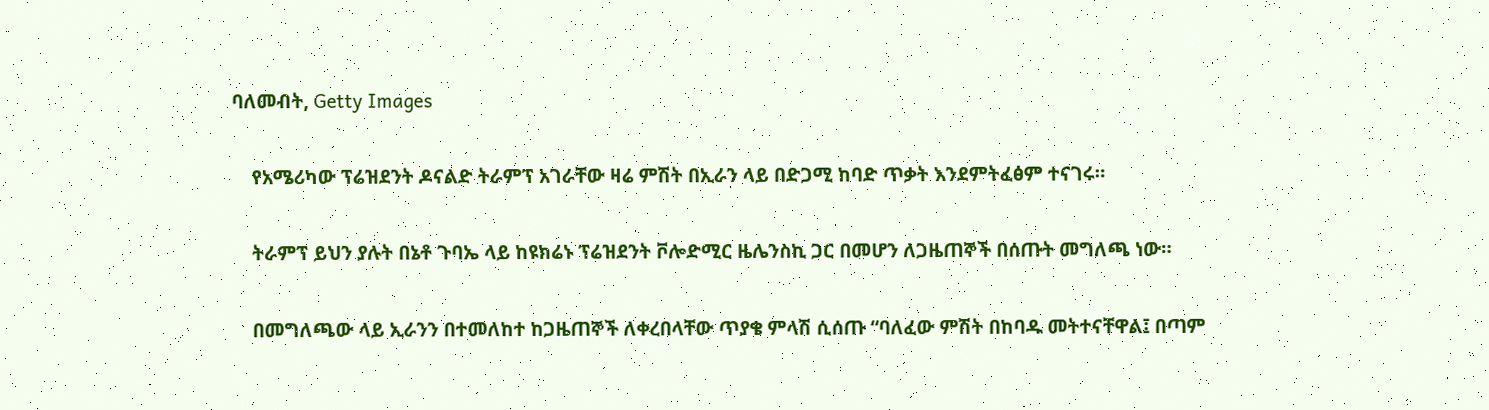ባለመብት, Getty Images

    የአሜሪካው ፕሬዝደንት ዶናልድ ትራምፕ አገራቸው ዛሬ ምሽት በኢራን ላይ በድጋሚ ከባድ ጥቃት እንደምትፈፅም ተናገሩ።

    ትራምፕ ይህን ያሉት በኔቶ ጉባኤ ላይ ከዩክሬኑ ፕሬዝደንት ቮሎድሚር ዜሌንስኪ ጋር በመሆን ለጋዜጠኞች በሰጡት መግለጫ ነው።

    በመግለጫው ላይ ኢራንን በተመለከተ ከጋዜጠኞች ለቀረበላቸው ጥያቄ ምላሽ ሲሰጡ “ባለፈው ምሽት በከባዱ መትተናቸዋል፤ በጣም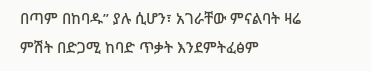በጣም በከባዱ” ያሉ ሲሆን፣ አገራቸው ምናልባት ዛሬ ምሽት በድጋሚ ከባድ ጥቃት እንደምትፈፅም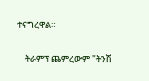ተናግረዋል።

    ትራምፕ ጨምረውም "ትንሽ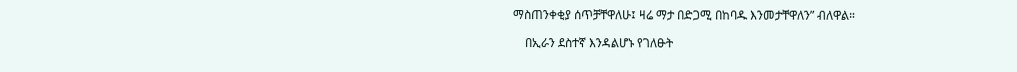ማስጠንቀቂያ ሰጥቻቸዋለሁ፤ ዛሬ ማታ በድጋሚ በከባዱ እንመታቸዋለን” ብለዋል።

    በኢራን ደስተኛ እንዳልሆኑ የገለፁት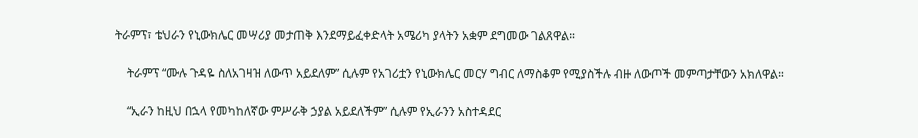ትራምፕ፣ ቴህራን የኒውክሌር መሣሪያ መታጠቅ እንደማይፈቀድላት አሜሪካ ያላትን አቋም ደግመው ገልጸዋል።

    ትራምፕ “ሙሉ ጉዳዬ ስለአገዛዝ ለውጥ አይደለም” ሲሉም የአገሪቷን የኒውክሌር መርሃ ግብር ለማስቆም የሚያስችሉ ብዙ ለውጦች መምጣታቸውን አክለዋል።

    “ኢራን ከዚህ በኋላ የመካከለኛው ምሥራቅ ኃያል አይደለችም” ሲሉም የኢራንን አስተዳደር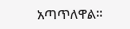አጣጥለዋል።